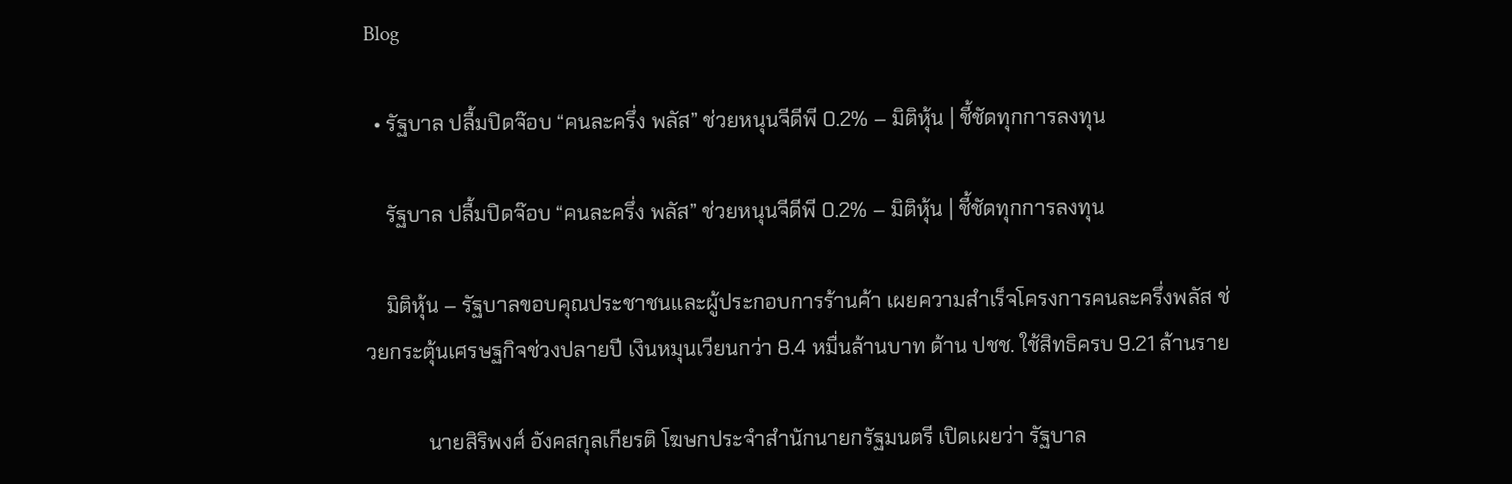Blog

  • รัฐบาล ปลื้มปิดจ๊อบ “คนละครึ่ง พลัส” ช่วยหนุนจีดีพี 0.2% – มิติหุ้น | ชี้ชัดทุกการลงทุน

    รัฐบาล ปลื้มปิดจ๊อบ “คนละครึ่ง พลัส” ช่วยหนุนจีดีพี 0.2% – มิติหุ้น | ชี้ชัดทุกการลงทุน

    มิติหุ้น – รัฐบาลขอบคุณประชาชนและผู้ประกอบการร้านค้า เผยความสำเร็จโครงการคนละครึ่งพลัส ช่วยกระตุ้นเศรษฐกิจช่วงปลายปี เงินหมุนเวียนกว่า 8.4 หมื่นล้านบาท ด้าน ปชช. ใช้สิทธิครบ 9.21 ล้านราย

            นายสิริพงศ์ อังคสกุลเกียรติ โฆษกประจำสำนักนายกรัฐมนตรี เปิดเผยว่า รัฐบาล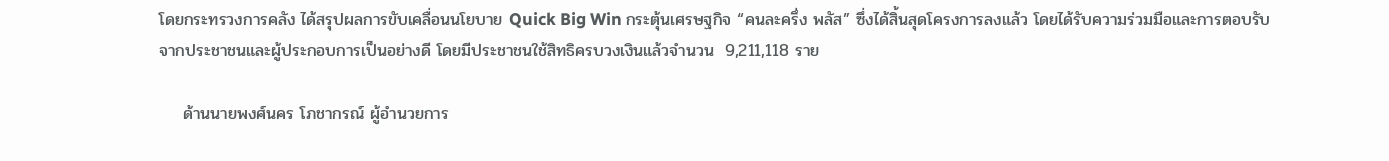โดยกระทรวงการคลัง ได้สรุปผลการขับเคลื่อนนโยบาย Quick Big Win กระตุ้นเศรษฐกิจ “คนละครึ่ง พลัส” ซึ่งได้สิ้นสุดโครงการลงแล้ว โดยได้รับความร่วมมือและการตอบรับจากประชาชนและผู้ประกอบการเป็นอย่างดี โดยมีประชาชนใช้สิทธิครบวงเงินแล้วจำนวน  9,211,118 ราย

    ด้านนายพงศ์นคร โภชากรณ์ ผู้อำนวยการ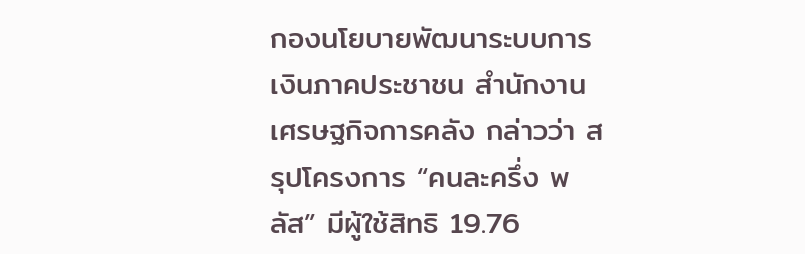กองนโยบายพัฒนาระบบการเงินภาคประชาชน สำนักงานเศรษฐกิจการคลัง กล่าวว่า สรุปโครงการ “คนละครึ่ง พลัส” มีผู้ใช้สิทธิ 19.76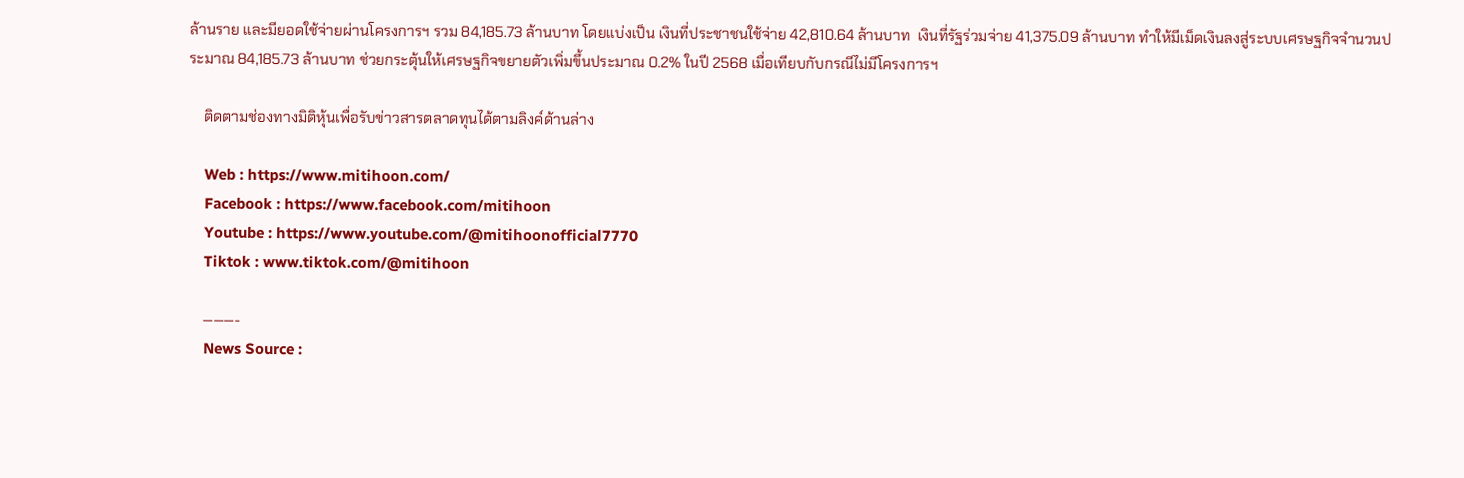ล้านราย และมียอดใช้จ่ายผ่านโครงการฯ รวม 84,185.73 ล้านบาท โดยแบ่งเป็น เงินที่ประชาชนใช้จ่าย 42,810.64 ล้านบาท  เงินที่รัฐร่วมจ่าย 41,375.09 ล้านบาท ทำให้มีเม็ดเงินลงสู่ระบบเศรษฐกิจจำนวนประมาณ 84,185.73 ล้านบาท ช่วยกระตุ้นให้เศรษฐกิจขยายตัวเพิ่มขึ้นประมาณ 0.2% ในปี 2568 เมื่อเทียบกับกรณีไม่มีโครงการฯ

    ติดตามช่องทางมิติหุ้นเพื่อรับข่าวสารตลาดทุนได้ตามลิงค์ด้านล่าง

    Web : https://www.mitihoon.com/
    Facebook : https://www.facebook.com/mitihoon
    Youtube : https://www.youtube.com/@mitihoonofficial7770
    Tiktok : www.tiktok.com/@mitihoon

    ———-
    News Source :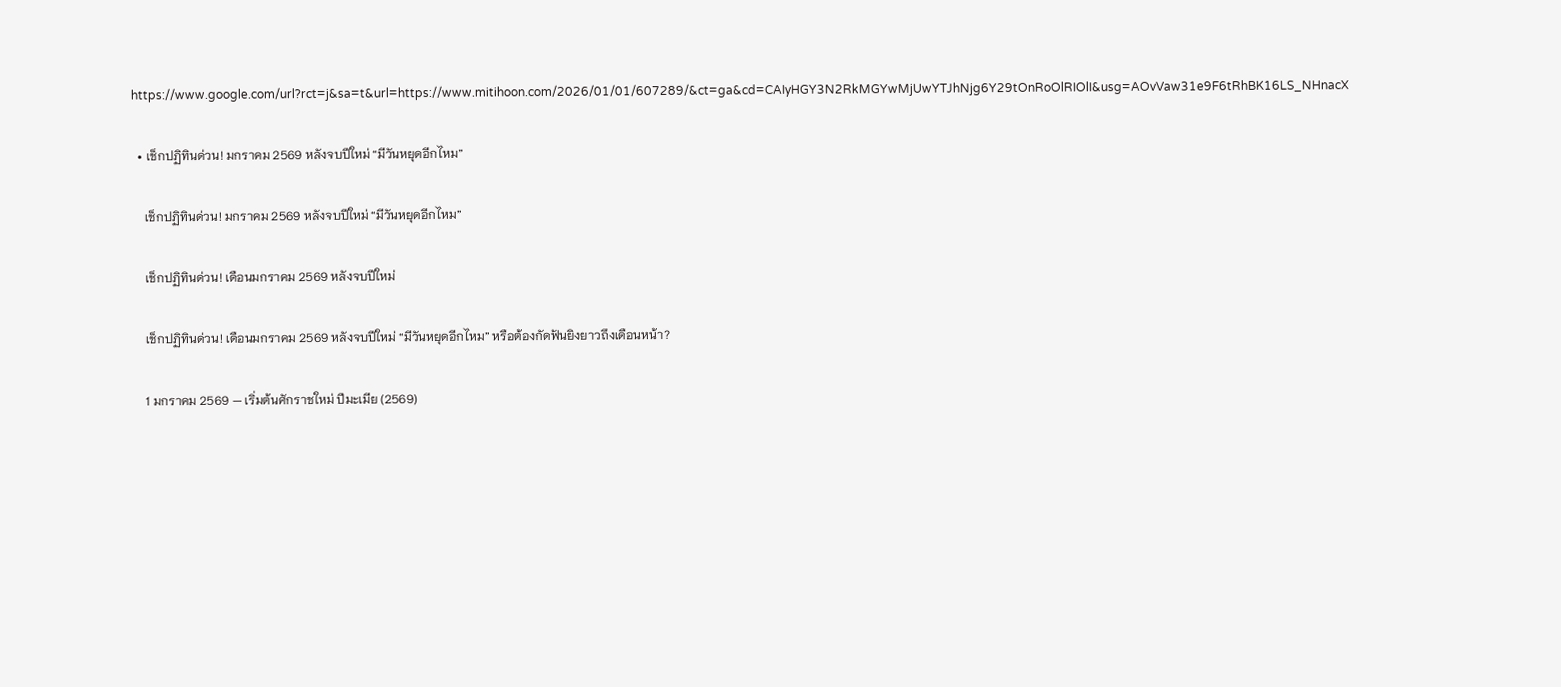https://www.google.com/url?rct=j&sa=t&url=https://www.mitihoon.com/2026/01/01/607289/&ct=ga&cd=CAIyHGY3N2RkMGYwMjUwYTJhNjg6Y29tOnRoOlRIOlI&usg=AOvVaw31e9F6tRhBK16LS_NHnacX

  • เช็กปฏิทินด่วน! มกราคม 2569 หลังจบปีใหม่ “มีวันหยุดอีกไหม”

    เช็กปฏิทินด่วน! มกราคม 2569 หลังจบปีใหม่ “มีวันหยุดอีกไหม”

    เช็กปฏิทินด่วน! เดือนมกราคม 2569 หลังจบปีใหม่

    เช็กปฏิทินด่วน! เดือนมกราคม 2569 หลังจบปีใหม่ “มีวันหยุดอีกไหม” หรือต้องกัดฟันยิงยาวถึงเดือนหน้า?

    1 มกราคม 2569 — เริ่มต้นศักราชใหม่ ปีมะเมีย (2569)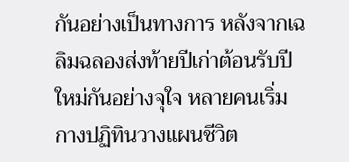กันอย่างเป็นทางการ หลังจากเฉลิมฉลองส่งท้ายปีเก่าต้อนรับปีใหม่กันอย่างจุใจ หลายคนเริ่มกางปฏิทินวางแผนชีวิต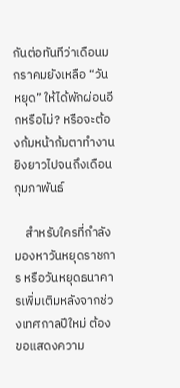กันต่อทันทีว่าเดือนมกราคมยังเหลือ “วันหยุด” ให้ได้พักผ่อนอีกหรือไม่? หรือจะต้องก้มหน้าก้มตาทำงานยิงยาวไปจนถึงเดือนกุมภาพันธ์

    สำหรับใครที่กำลังมองหาวันหยุดราชการ หรือวันหยุดธนาคารเพิ่มเติมหลังจากช่วงเทศกาลปีใหม่ ต้องขอแสดงความ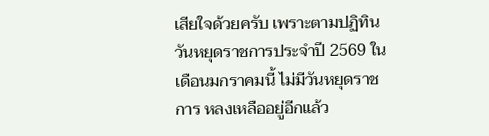เสียใจด้วยครับ เพราะตามปฏิทินวันหยุดราชการประจำปี 2569 ในเดือนมกราคมนี้ ไม่มีวันหยุดราชการ หลงเหลืออยู่อีกแล้ว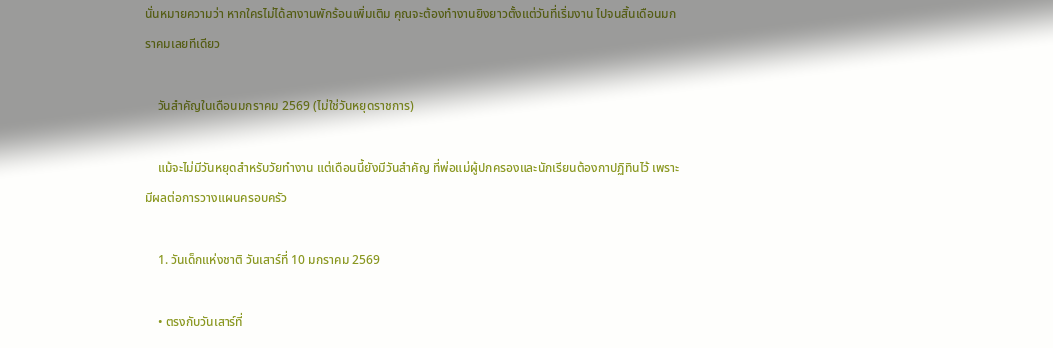นั่นหมายความว่า หากใครไม่ได้ลางานพักร้อนเพิ่มเติม คุณจะต้องทำงานยิงยาวตั้งแต่วันที่เริ่มงาน ไปจนสิ้นเดือนมกราคมเลยทีเดียว

    วันสำคัญในเดือนมกราคม 2569 (ไม่ใช่วันหยุดราชการ)

    แม้จะไม่มีวันหยุดสำหรับวัยทำงาน แต่เดือนนี้ยังมีวันสำคัญ ที่พ่อแม่ผู้ปกครองและนักเรียนต้องกาปฏิทินไว้ เพราะมีผลต่อการวางแผนครอบครัว

    1. วันเด็กแห่งชาติ วันเสาร์ที่ 10 มกราคม 2569

    • ตรงกับวันเสาร์ที่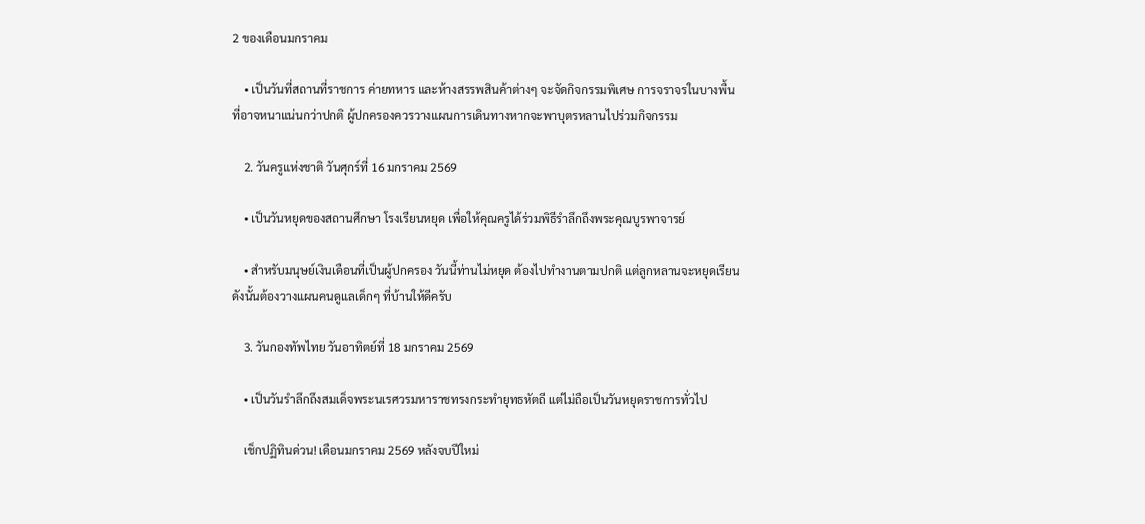2 ของเดือนมกราคม

    • เป็นวันที่สถานที่ราชการ ค่ายทหาร และห้างสรรพสินค้าต่างๆ จะจัดกิจกรรมพิเศษ การจราจรในบางพื้นที่อาจหนาแน่นกว่าปกติ ผู้ปกครองควรวางแผนการเดินทางหากจะพาบุตรหลานไปร่วมกิจกรรม

    2. วันครูแห่งชาติ วันศุกร์ที่ 16 มกราคม 2569

    • เป็นวันหยุดของสถานศึกษา โรงเรียนหยุด เพื่อให้คุณครูได้ร่วมพิธีรำลึกถึงพระคุณบูรพาจารย์

    • สำหรับมนุษย์เงินเดือนที่เป็นผู้ปกครอง วันนี้ท่านไม่หยุด ต้องไปทำงานตามปกติ แต่ลูกหลานจะหยุดเรียน ดังนั้นต้องวางแผนคนดูแลเด็กๆ ที่บ้านให้ดีครับ

    3. วันกองทัพไทย วันอาทิตย์ที่ 18 มกราคม 2569

    • เป็นวันรำลึกถึงสมเด็จพระนเรศวรมหาราชทรงกระทำยุทธหัตถี แต่ไม่ถือเป็นวันหยุดราชการทั่วไป

    เช็กปฏิทินด่วน! เดือนมกราคม 2569 หลังจบปีใหม่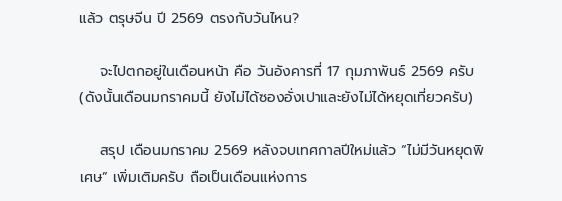แล้ว ตรุษจีน ปี 2569 ตรงกับวันไหน?

    จะไปตกอยู่ในเดือนหน้า คือ วันอังคารที่ 17 กุมภาพันธ์ 2569 ครับ (ดังนั้นเดือนมกราคมนี้ ยังไม่ได้ซองอั่งเปาและยังไม่ได้หยุดเที่ยวครับ)

    สรุป เดือนมกราคม 2569 หลังจบเทศกาลปีใหม่แล้ว “ไม่มีวันหยุดพิเศษ” เพิ่มเติมครับ ถือเป็นเดือนแห่งการ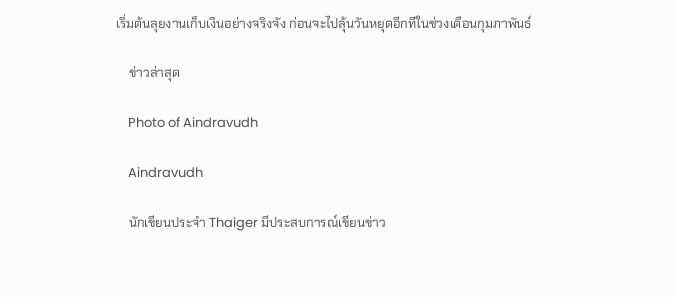เริ่มต้นลุยงานเก็บเงินอย่างจริงจัง ก่อนจะไปลุ้นวันหยุดอีกทีในช่วงเดือนกุมภาพันธ์

    ข่าวล่าสุด

    Photo of Aindravudh

    Aindravudh

    นักเขียนประจำ Thaiger มีประสบการณ์เขียนข่าว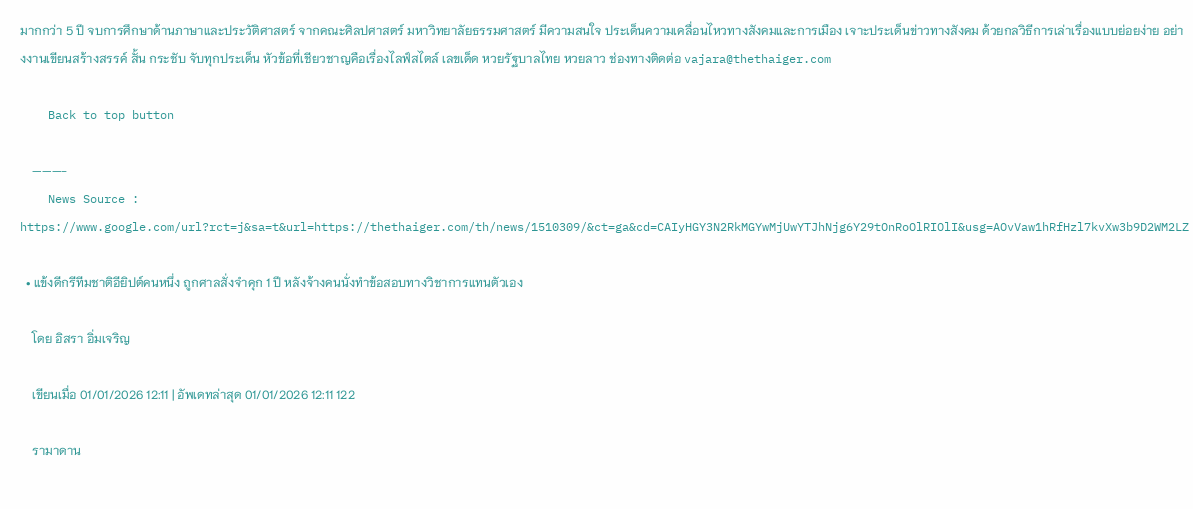มากกว่า 5 ปี จบการศึกษาด้านภาษาและประวัติศาสตร์ จากคณะศิลปศาสตร์ มหาวิทยาลัยธรรมศาสตร์ มีความสนใจ ประเด็นความเคลื่อนไหวทางสังคมและการเมือง เจาะประเด็นข่าวทางสังคม ด้วยกลวิธีการเล่าเรื่องแบบย่อยง่าย อย่างงานเขียนสร้างสรรค์ สั้น กระชับ จับทุกประเด็น หัวข้อที่เชียวชาญคือเรื่องไลฟ์สไตล์ เลขเด็ด หวยรัฐบาลไทย หวยลาว ช่องทางติดต่อ vajara@thethaiger.com

    Back to top button

    ———-
    News Source : https://www.google.com/url?rct=j&sa=t&url=https://thethaiger.com/th/news/1510309/&ct=ga&cd=CAIyHGY3N2RkMGYwMjUwYTJhNjg6Y29tOnRoOlRIOlI&usg=AOvVaw1hRfHzl7kvXw3b9D2WM2LZ

  • แข้งดีกรีทีมชาติอียิปต์คนหนึ่ง ถูกศาลสั่งจำคุก 1 ปี หลังจ้างคนนั่งทำข้อสอบทางวิชาการแทนตัวเอง

    โดย อิสรา อิ่มเจริญ

    เขียนเมื่อ 01/01/2026 12:11 | อัพเดทล่าสุด 01/01/2026 12:11 122

    รามาดาน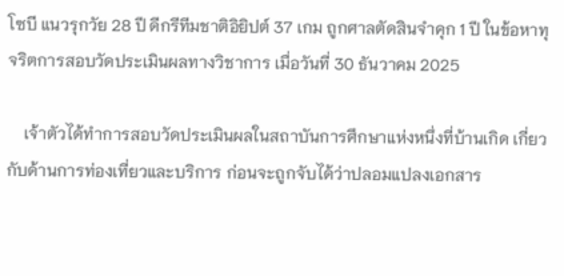โซบี แนวรุกวัย 28 ปี ดีกรีทีมชาติอิยิปต์ 37 เกม ถูกศาลตัดสินจำคุก 1 ปี ในข้อหาทุจริตการสอบวัดประเมินผลทางวิชาการ เมื่อวันที่ 30 ธันวาคม 2025

    เจ้าตัวได้ทำการสอบวัดประเมินผลในสถาบันการศึกษาแห่งหนึ่งที่บ้านเกิด เกี่ยวกับด้านการท่องเที่ยวและบริการ ก่อนจะถูกจับได้ว่าปลอมแปลงเอกสาร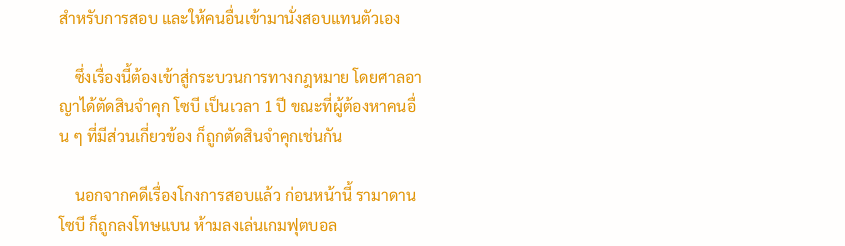สำหรับการสอบ และให้คนอื่นเข้ามานั่งสอบแทนตัวเอง

    ซึ่งเรื่องนี้ต้องเข้าสู่กระบวนการทางกฎหมาย โดยศาลอาญาได้ตัดสินจำคุก โซบี เป็นเวลา 1 ปี ขณะที่ผู้ต้องหาคนอื่น ๆ ที่มีส่วนเกี่ยวข้อง ก็ถูกตัดสินจำคุกเช่นกัน

    นอกจากคดีเรื่องโกงการสอบแล้ว ก่อนหน้านี้ รามาดาน โซบี ก็ถูกลงโทษแบน ห้ามลงเล่นเกมฟุตบอล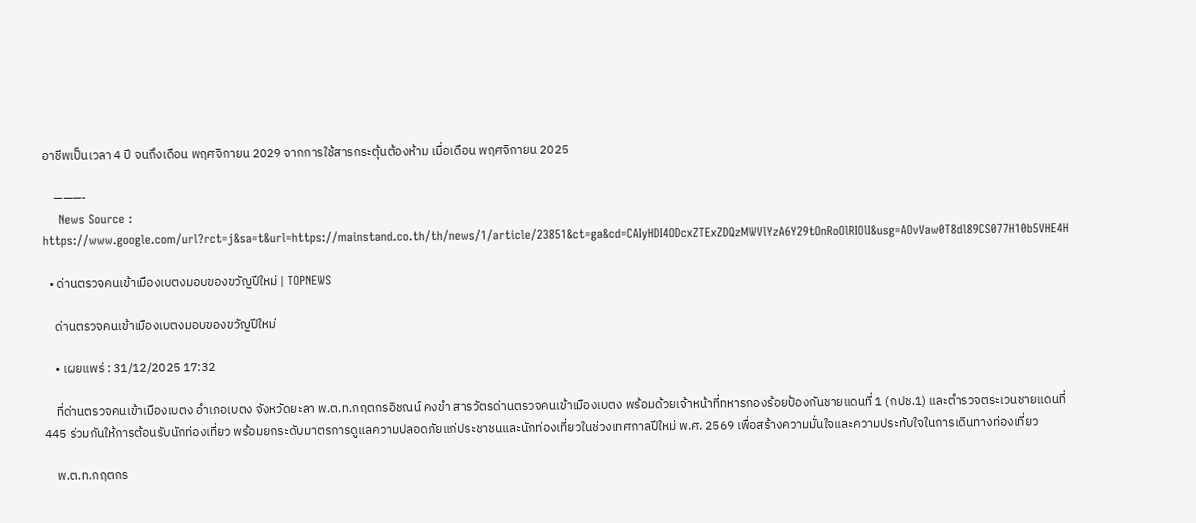อาชีพเป็นเวลา 4 ปี จนถึงเดือน พฤศจิกายน 2029 จากการใช้สารกระตุ้นต้องห้าม เมื่อเดือน พฤศจิกายน 2025

    ———-
    News Source : https://www.google.com/url?rct=j&sa=t&url=https://mainstand.co.th/th/news/1/article/23851&ct=ga&cd=CAIyHDI4ODcxZTExZDQzMWVlYzA6Y29tOnRoOlRIOlI&usg=AOvVaw0T8dl89CS077H10b5VHE4H

  • ด่านตรวจคนเข้าเมืองเบตงมอบของขวัญปีใหม่ | TOPNEWS

    ด่านตรวจคนเข้าเมืองเบตงมอบของขวัญปีใหม่

    • เผยแพร่ : 31/12/2025 17:32

    ที่ด่านตรวจคนเข้าเมืองเบตง อำเภอเบตง จังหวัดยะลา พ.ต.ท.กฤตกรอิชณน์ คงขำ สารวัตรด่านตรวจคนเข้าเมืองเบตง พร้อมด้วยเจ้าหน้าที่ทหารกองร้อยป้องกันชายแดนที่ 1 (กปช.1) และตำรวจตระเวนชายแดนที่ 445 ร่วมกันให้การต้อนรับนักท่องเที่ยว พร้อมยกระดับมาตรการดูแลความปลอดภัยแก่ประชาชนและนักท่องเที่ยวในช่วงเทศกาลปีใหม่ พ.ศ. 2569 เพื่อสร้างความมั่นใจและความประทับใจในการเดินทางท่องเที่ยว

    พ.ต.ท.กฤตกร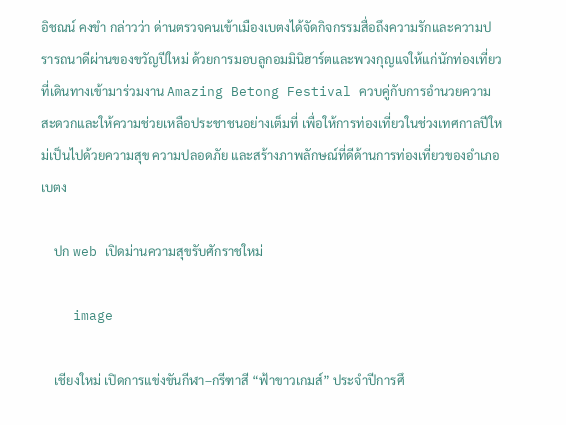อิชณน์ คงขำ กล่าวว่า ด่านตรวจคนเข้าเมืองเบตงได้จัดกิจกรรมสื่อถึงความรักและความปรารถนาดีผ่านของขวัญปีใหม่ ด้วยการมอบลูกอมมินิฮาร์ตและพวงกุญแจให้แก่นักท่องเที่ยวที่เดินทางเข้ามาร่วมงาน Amazing Betong Festival ควบคู่กับการอำนวยความสะดวกและให้ความช่วยเหลือประชาชนอย่างเต็มที่ เพื่อให้การท่องเที่ยวในช่วงเทศกาลปีใหม่เป็นไปด้วยความสุข ความปลอดภัย และสร้างภาพลักษณ์ที่ดีด้านการท่องเที่ยวของอำเภอเบตง

    ปก web เปิดม่านความสุขรับศักราชใหม่

    image

    เชียงใหม่ เปิดการแข่งขันกีฬา–กรีฑาสี “ฟ้าขาวเกมส์” ประจำปีการศึ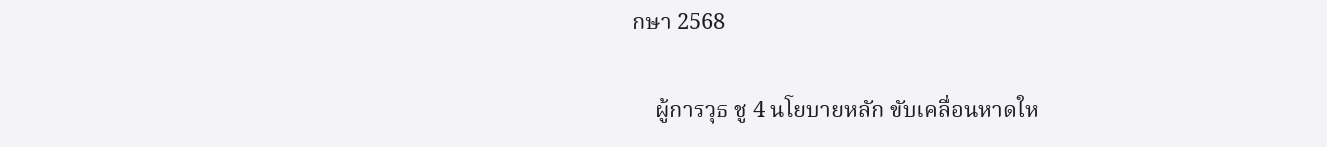กษา 2568

    ผู้การวุธ ชู 4 นโยบายหลัก ขับเคลื่อนหาดให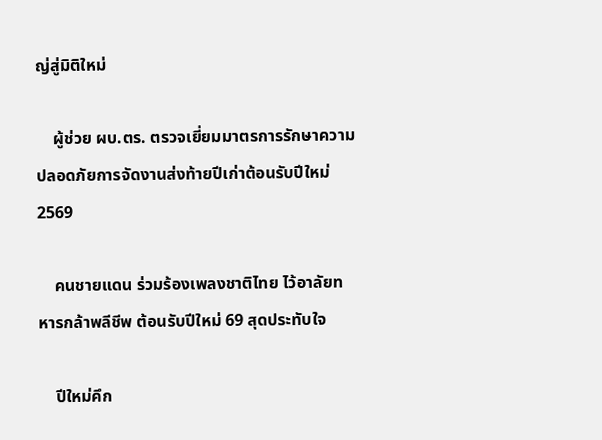ญ่สู่มิติใหม่

    ผู้ช่วย ผบ.ตร. ตรวจเยี่ยมมาตรการรักษาความปลอดภัยการจัดงานส่งท้ายปีเก่าต้อนรับปีใหม่ 2569

    คนชายแดน ร่วมร้องเพลงชาติไทย ไว้อาลัยทหารกล้าพลีชีพ ต้อนรับปีใหม่ 69 สุดประทับใจ

    ปีใหม่คึก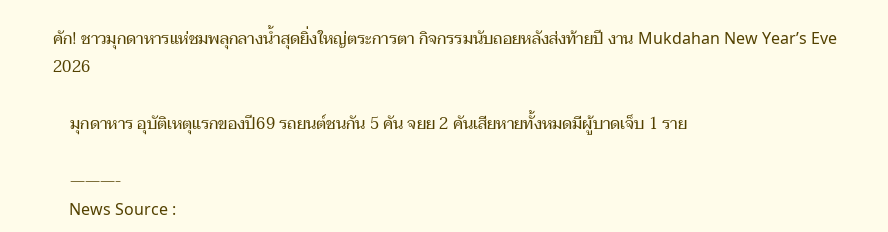คัก! ชาวมุกดาหารแห่ชมพลุกลางน้ำสุดยิ่งใหญ่ตระการตา กิจกรรมนับถอยหลังส่งท้ายปี งาน Mukdahan New Year’s Eve 2026

    มุกดาหาร อุบัติเหตุแรกของปี69 รถยนต์ชนกัน 5 คัน จยย 2 คันเสียหายทั้งหมดมีผู้บาดเจ็บ 1 ราย

    ———-
    News Source :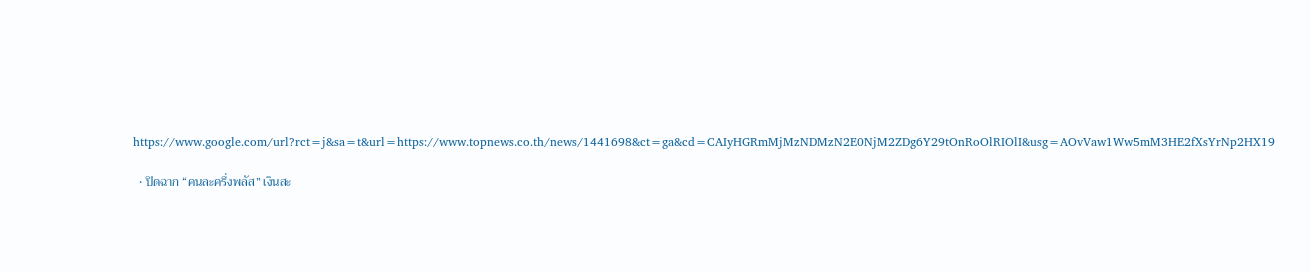https://www.google.com/url?rct=j&sa=t&url=https://www.topnews.co.th/news/1441698&ct=ga&cd=CAIyHGRmMjMzNDMzN2E0NjM2ZDg6Y29tOnRoOlRIOlI&usg=AOvVaw1Ww5mM3HE2fXsYrNp2HX19

  • ปิดฉาก “คนละครึ่งพลัส” เงินสะ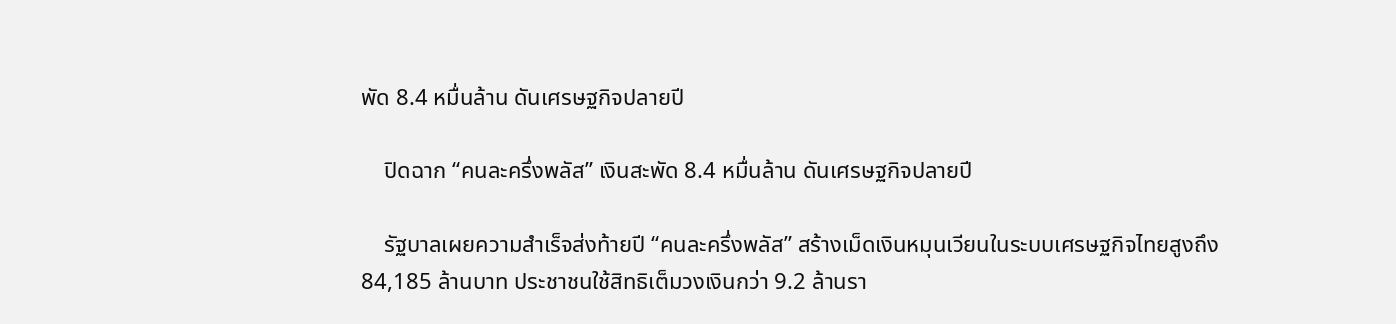พัด 8.4 หมื่นล้าน ดันเศรษฐกิจปลายปี

    ปิดฉาก “คนละครึ่งพลัส” เงินสะพัด 8.4 หมื่นล้าน ดันเศรษฐกิจปลายปี

    รัฐบาลเผยความสำเร็จส่งท้ายปี “คนละครึ่งพลัส” สร้างเม็ดเงินหมุนเวียนในระบบเศรษฐกิจไทยสูงถึง 84,185 ล้านบาท ประชาชนใช้สิทธิเต็มวงเงินกว่า 9.2 ล้านรา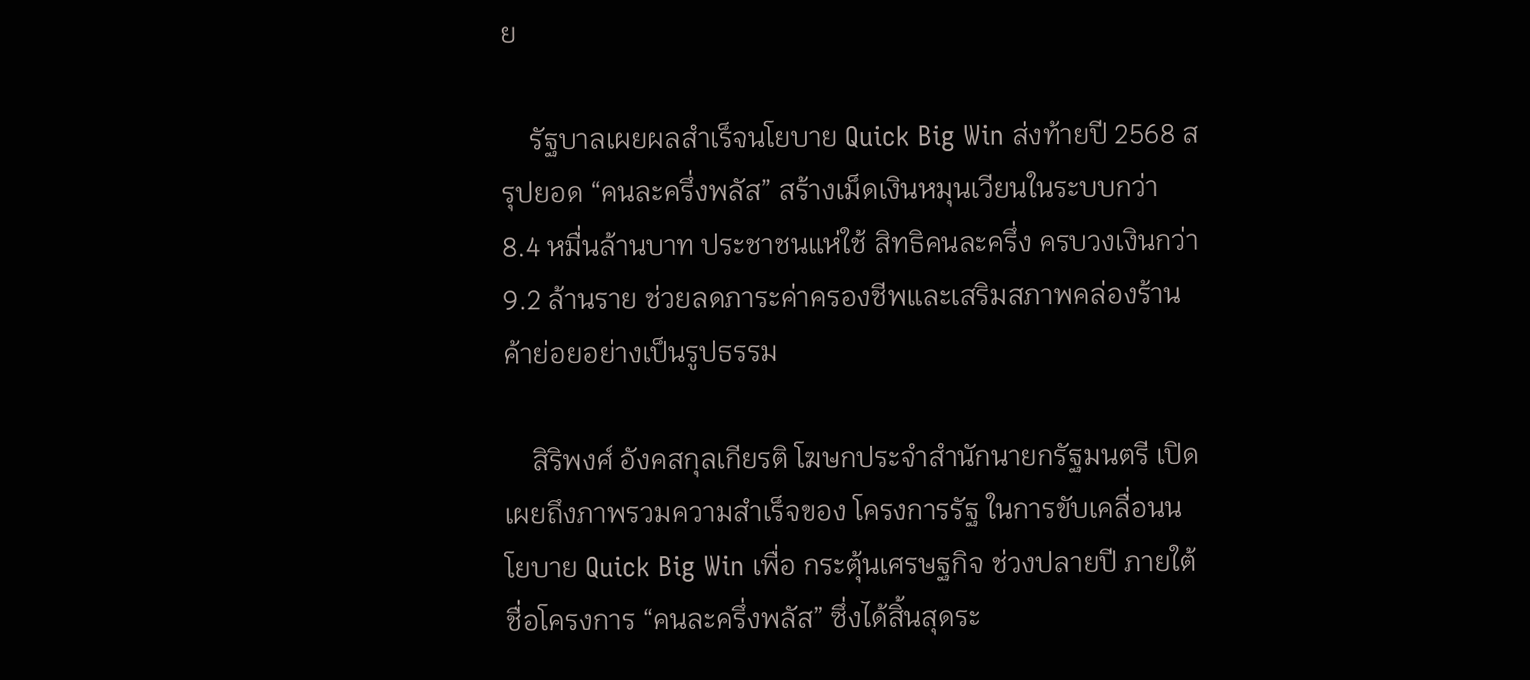ย

    รัฐบาลเผยผลสำเร็จนโยบาย Quick Big Win ส่งท้ายปี 2568 สรุปยอด “คนละครึ่งพลัส” สร้างเม็ดเงินหมุนเวียนในระบบกว่า 8.4 หมื่นล้านบาท ประชาชนแห่ใช้ สิทธิคนละครึ่ง ครบวงเงินกว่า 9.2 ล้านราย ช่วยลดภาระค่าครองชีพและเสริมสภาพคล่องร้านค้าย่อยอย่างเป็นรูปธรรม

    สิริพงศ์ อังคสกุลเกียรติ โฆษกประจำสำนักนายกรัฐมนตรี เปิดเผยถึงภาพรวมความสำเร็จของ โครงการรัฐ ในการขับเคลื่อนนโยบาย Quick Big Win เพื่อ กระตุ้นเศรษฐกิจ ช่วงปลายปี ภายใต้ชื่อโครงการ “คนละครึ่งพลัส” ซึ่งได้สิ้นสุดระ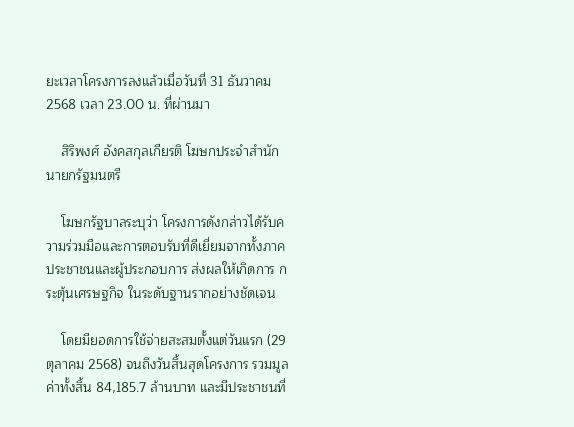ยะเวลาโครงการลงแล้วเมื่อวันที่ 31 ธันวาคม 2568 เวลา 23.00 น. ที่ผ่านมา

    สิริพงศ์ อังคสกุลเกียรติ โฆษกประจำสำนักนายกรัฐมนตรี

    โฆษกรัฐบาลระบุว่า โครงการดังกล่าวได้รับความร่วมมือและการตอบรับที่ดีเยี่ยมจากทั้งภาคประชาชนและผู้ประกอบการ ส่งผลให้เกิดการ กระตุ้นเศรษฐกิจ ในระดับฐานรากอย่างชัดเจน

    โดยมียอดการใช้จ่ายสะสมตั้งแต่วันแรก (29 ตุลาคม 2568) จนถึงวันสิ้นสุดโครงการ รวมมูลค่าทั้งสิ้น 84,185.7 ล้านบาท และมีประชาชนที่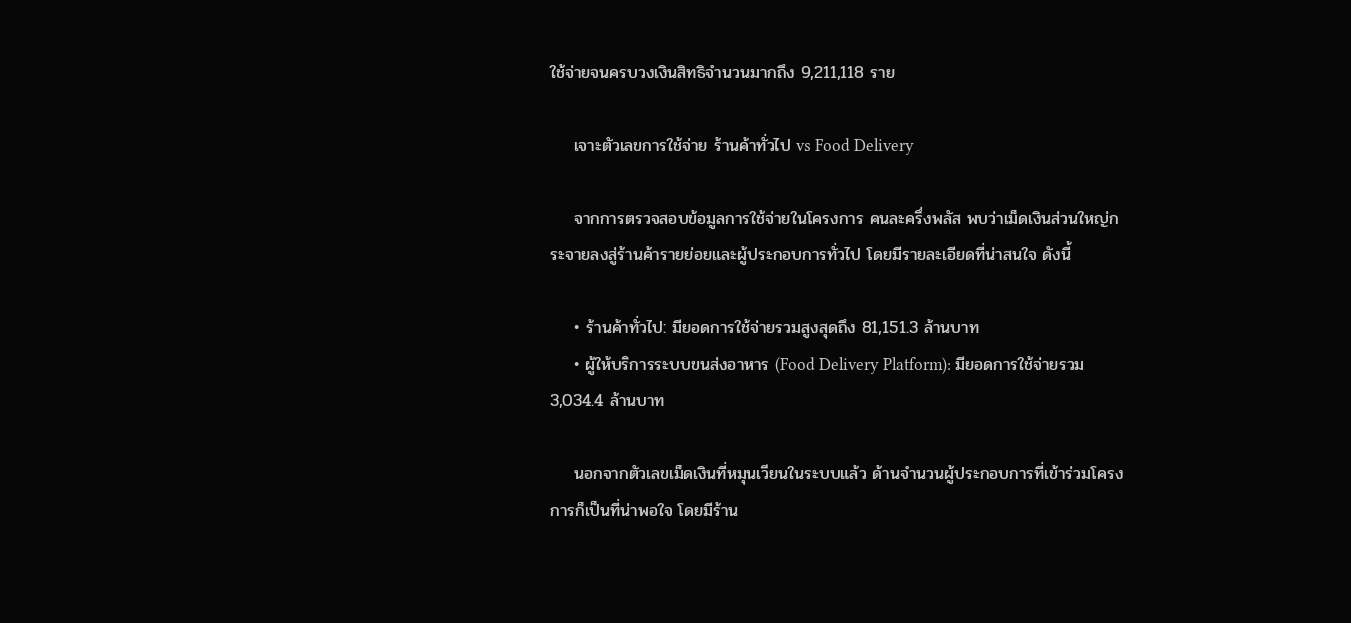ใช้จ่ายจนครบวงเงินสิทธิจำนวนมากถึง 9,211,118 ราย

    เจาะตัวเลขการใช้จ่าย ร้านค้าทั่วไป vs Food Delivery

    จากการตรวจสอบข้อมูลการใช้จ่ายในโครงการ คนละครึ่งพลัส พบว่าเม็ดเงินส่วนใหญ่กระจายลงสู่ร้านค้ารายย่อยและผู้ประกอบการทั่วไป โดยมีรายละเอียดที่น่าสนใจ ดังนี้

    • ร้านค้าทั่วไป: มียอดการใช้จ่ายรวมสูงสุดถึง 81,151.3 ล้านบาท
    • ผู้ให้บริการระบบขนส่งอาหาร (Food Delivery Platform): มียอดการใช้จ่ายรวม 3,034.4 ล้านบาท

    นอกจากตัวเลขเม็ดเงินที่หมุนเวียนในระบบแล้ว ด้านจำนวนผู้ประกอบการที่เข้าร่วมโครงการก็เป็นที่น่าพอใจ โดยมีร้าน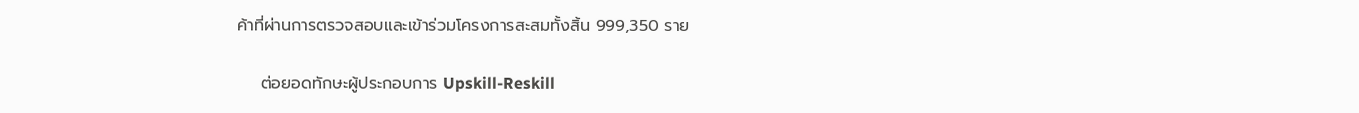ค้าที่ผ่านการตรวจสอบและเข้าร่วมโครงการสะสมทั้งสิ้น 999,350 ราย

    ต่อยอดทักษะผู้ประกอบการ Upskill-Reskill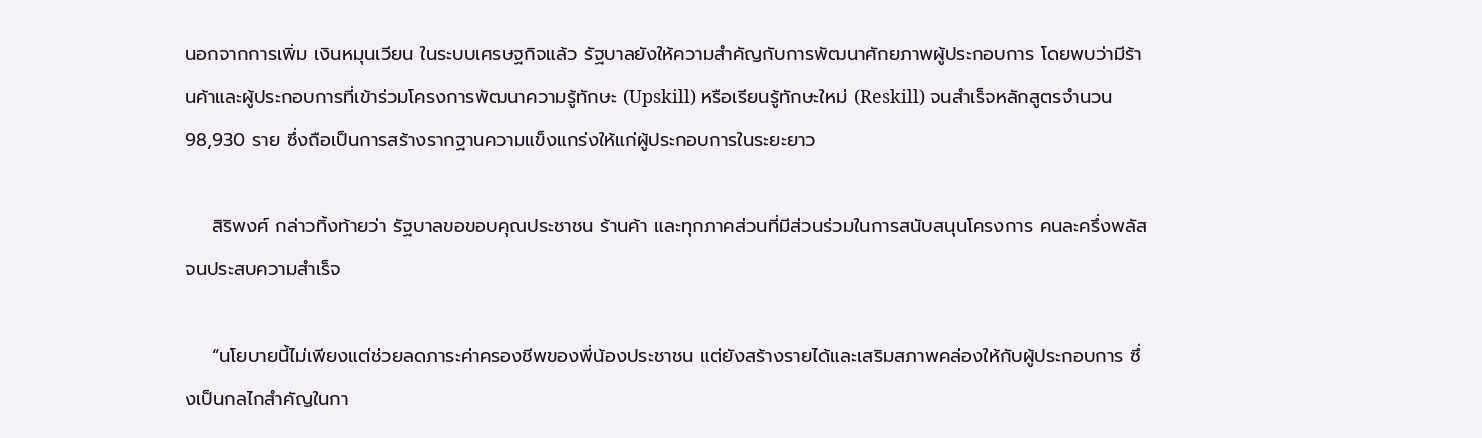นอกจากการเพิ่ม เงินหมุนเวียน ในระบบเศรษฐกิจแล้ว รัฐบาลยังให้ความสำคัญกับการพัฒนาศักยภาพผู้ประกอบการ โดยพบว่ามีร้านค้าและผู้ประกอบการที่เข้าร่วมโครงการพัฒนาความรู้ทักษะ (Upskill) หรือเรียนรู้ทักษะใหม่ (Reskill) จนสำเร็จหลักสูตรจำนวน 98,930 ราย ซึ่งถือเป็นการสร้างรากฐานความแข็งแกร่งให้แก่ผู้ประกอบการในระยะยาว

    สิริพงศ์ กล่าวทิ้งท้ายว่า รัฐบาลขอขอบคุณประชาชน ร้านค้า และทุกภาคส่วนที่มีส่วนร่วมในการสนับสนุนโครงการ คนละครึ่งพลัส จนประสบความสำเร็จ

    “นโยบายนี้ไม่เพียงแต่ช่วยลดภาระค่าครองชีพของพี่น้องประชาชน แต่ยังสร้างรายได้และเสริมสภาพคล่องให้กับผู้ประกอบการ ซึ่งเป็นกลไกสำคัญในกา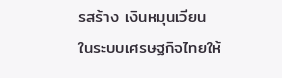รสร้าง เงินหมุนเวียน ในระบบเศรษฐกิจไทยให้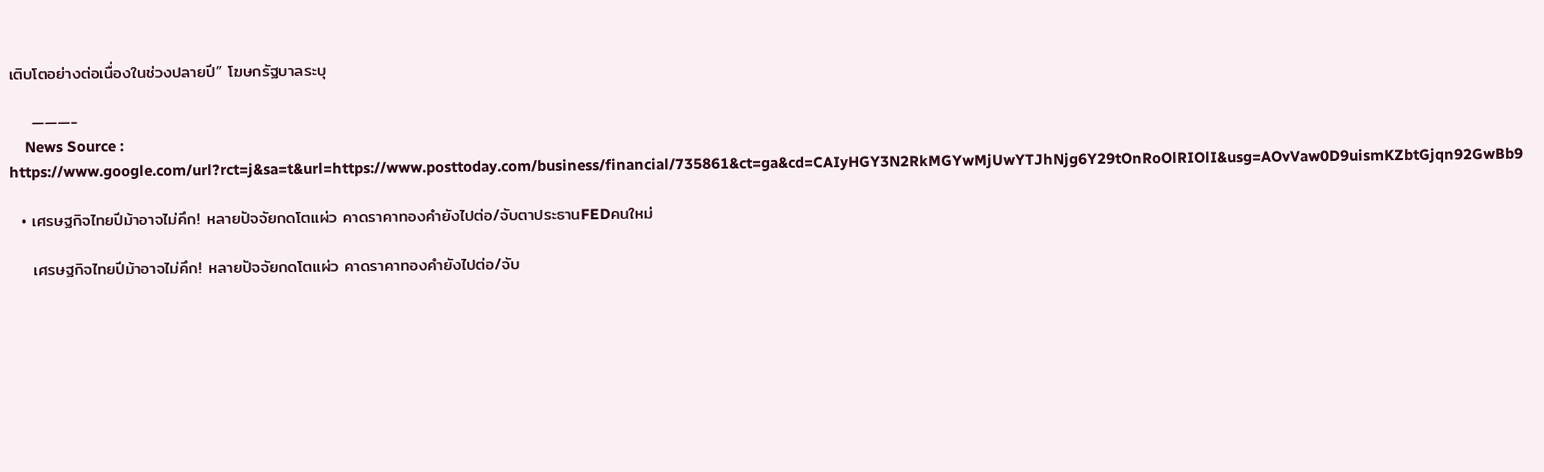เติบโตอย่างต่อเนื่องในช่วงปลายปี” โฆษกรัฐบาลระบุ

    ———-
    News Source : https://www.google.com/url?rct=j&sa=t&url=https://www.posttoday.com/business/financial/735861&ct=ga&cd=CAIyHGY3N2RkMGYwMjUwYTJhNjg6Y29tOnRoOlRIOlI&usg=AOvVaw0D9uismKZbtGjqn92GwBb9

  • เศรษฐกิจไทยปีม้าอาจไม่คึก! หลายปัจจัยกดโตแผ่ว คาดราคาทองคำยังไปต่อ/จับตาประธานFEDคนใหม่

    เศรษฐกิจไทยปีม้าอาจไม่คึก! หลายปัจจัยกดโตแผ่ว คาดราคาทองคำยังไปต่อ/จับ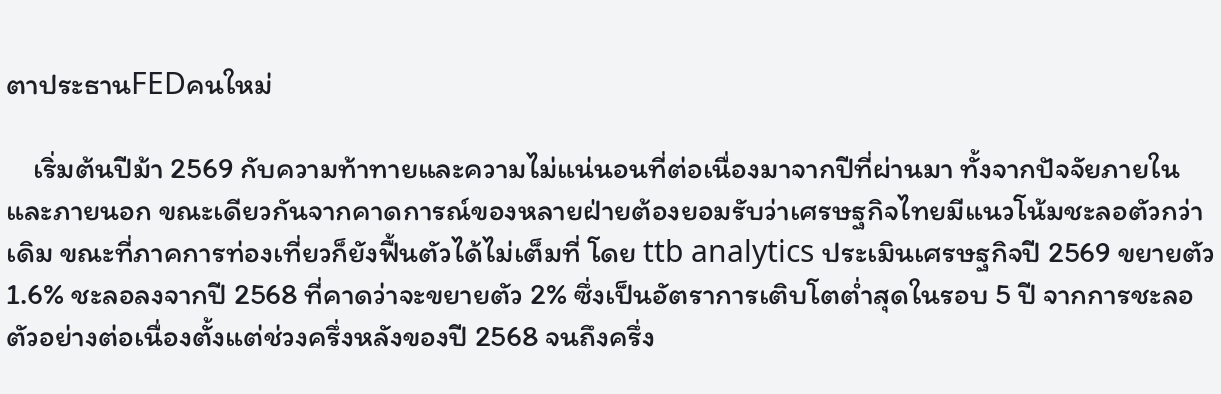ตาประธานFEDคนใหม่

    เริ่มต้นปีม้า 2569 กับความท้าทายและความไม่แน่นอนที่ต่อเนื่องมาจากปีที่ผ่านมา ทั้งจากปัจจัยภายในและภายนอก ขณะเดียวกันจากคาดการณ์ของหลายฝ่ายต้องยอมรับว่าเศรษฐกิจไทยมีแนวโน้มชะลอตัวกว่าเดิม ขณะที่ภาคการท่องเที่ยวก็ยังฟื้นตัวได้ไม่เต็มที่ โดย ttb analytics ประเมินเศรษฐกิจปี 2569 ขยายตัว 1.6% ชะลอลงจากปี 2568 ที่คาดว่าจะขยายตัว 2% ซึ่งเป็นอัตราการเติบโตต่ำสุดในรอบ 5 ปี จากการชะลอตัวอย่างต่อเนื่องตั้งแต่ช่วงครึ่งหลังของปี 2568 จนถึงครึ่ง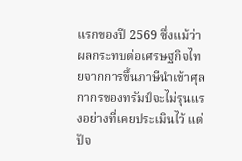แรกของปี 2569 ซึ่งแม้ว่าผลกระทบต่อเศรษฐกิจไทยจากการขึ้นภาษีนำเข้าศุลกากรของทรัมป์จะไม่รุนแรงอย่างที่เคยประเมินไว้ แต่ปัจ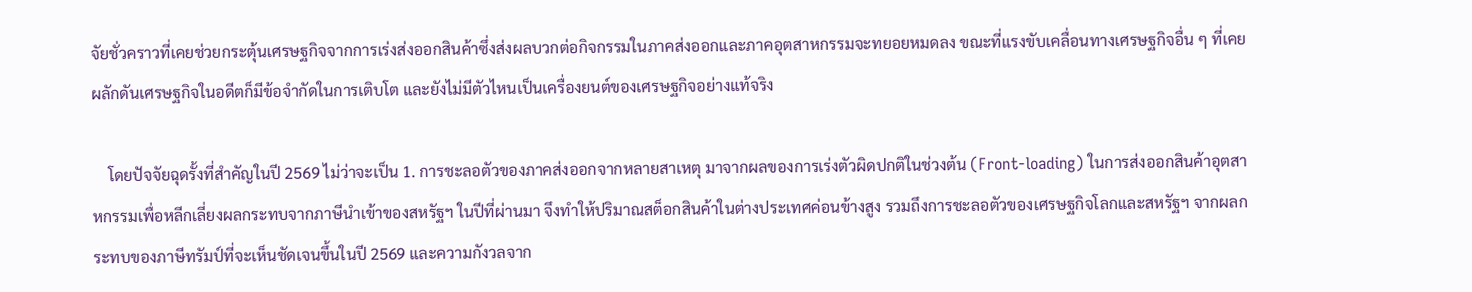จัยชั่วคราวที่เคยช่วยกระตุ้นเศรษฐกิจจากการเร่งส่งออกสินค้าซึ่งส่งผลบวกต่อกิจกรรมในภาคส่งออกและภาคอุตสาหกรรมจะทยอยหมดลง ขณะที่แรงขับเคลื่อนทางเศรษฐกิจอื่น ๆ ที่เคยผลักดันเศรษฐกิจในอดีตก็มีข้อจำกัดในการเติบโต และยังไม่มีตัวไหนเป็นเครื่องยนต์ของเศรษฐกิจอย่างแท้จริง

    โดยปัจจัยฉุดรั้งที่สำคัญในปี 2569 ไม่ว่าจะเป็น 1. การชะลอตัวของภาคส่งออกจากหลายสาเหตุ มาจากผลของการเร่งตัวผิดปกติในช่วงต้น (Front-loading) ในการส่งออกสินค้าอุตสาหกรรมเพื่อหลีกเลี่ยงผลกระทบจากภาษีนำเข้าของสหรัฐฯ ในปีที่ผ่านมา จึงทำให้ปริมาณสต็อกสินค้าในต่างประเทศค่อนข้างสูง รวมถึงการชะลอตัวของเศรษฐกิจโลกและสหรัฐฯ จากผลกระทบของภาษีทรัมป์ที่จะเห็นชัดเจนขึ้นในปี 2569 และความกังวลจาก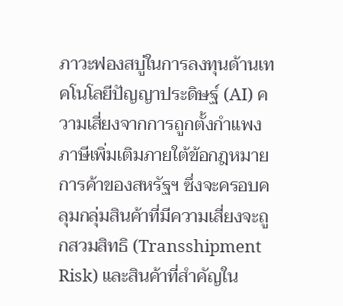ภาวะฟองสบู่ในการลงทุนด้านเทคโนโลยีปัญญาประดิษฐ์ (AI) ความเสี่ยงจากการถูกตั้งกำแพงภาษีเพิ่มเติมภายใต้ข้อกฎหมายการค้าของสหรัฐฯ ซึ่งจะครอบคลุมกลุ่มสินค้าที่มีความเสี่ยงจะถูกสวมสิทธิ (Transshipment Risk) และสินค้าที่สำคัญใน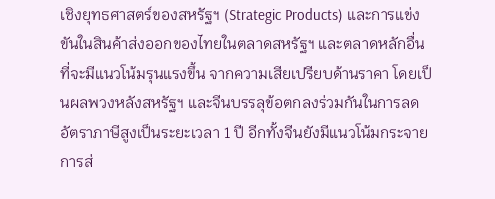เชิงยุทธศาสตร์ของสหรัฐฯ (Strategic Products) และการแข่งขันในสินค้าส่งออกของไทยในตลาดสหรัฐฯ และตลาดหลักอื่นที่จะมีแนวโน้มรุนแรงขึ้น จากความเสียเปรียบด้านราคา โดยเป็นผลพวงหลังสหรัฐฯ และจีนบรรลุข้อตกลงร่วมกันในการลดอัตราภาษีสูงเป็นระยะเวลา 1 ปี อีกทั้งจีนยังมีแนวโน้มกระจายการส่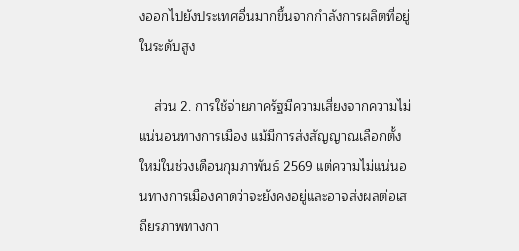งออกไปยังประเทศอื่นมากขึ้นจากกำลังการผลิตที่อยู่ในระดับสูง

    ส่วน 2. การใช้จ่ายภาครัฐมีความเสี่ยงจากความไม่แน่นอนทางการเมือง แม้มีการส่งสัญญาณเลือกตั้งใหม่ในช่วงเดือนกุมภาพันธ์ 2569 แต่ความไม่แน่นอนทางการเมืองคาดว่าจะยังคงอยู่และอาจส่งผลต่อเสถียรภาพทางกา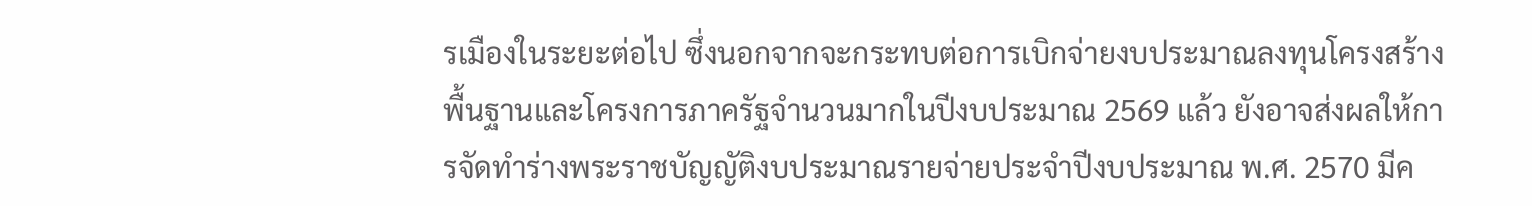รเมืองในระยะต่อไป ซึ่งนอกจากจะกระทบต่อการเบิกจ่ายงบประมาณลงทุนโครงสร้างพื้นฐานและโครงการภาครัฐจำนวนมากในปีงบประมาณ 2569 แล้ว ยังอาจส่งผลให้การจัดทำร่างพระราชบัญญัติงบประมาณรายจ่ายประจำปีงบประมาณ พ.ศ. 2570 มีค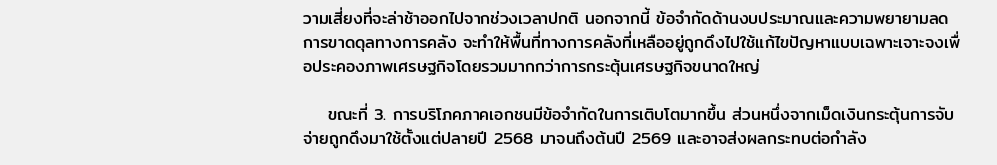วามเสี่ยงที่จะล่าช้าออกไปจากช่วงเวลาปกติ นอกจากนี้ ข้อจำกัดด้านงบประมาณและความพยายามลดการขาดดุลทางการคลัง จะทำให้พื้นที่ทางการคลังที่เหลืออยู่ถูกดึงไปใช้แก้ไขปัญหาแบบเฉพาะเจาะจงเพื่อประคองภาพเศรษฐกิจโดยรวมมากกว่าการกระตุ้นเศรษฐกิจขนาดใหญ่

    ขณะที่ 3. การบริโภคภาคเอกชนมีข้อจำกัดในการเติบโตมากขึ้น ส่วนหนึ่งจากเม็ดเงินกระตุ้นการจับจ่ายถูกดึงมาใช้ตั้งแต่ปลายปี 2568 มาจนถึงต้นปี 2569 และอาจส่งผลกระทบต่อกำลัง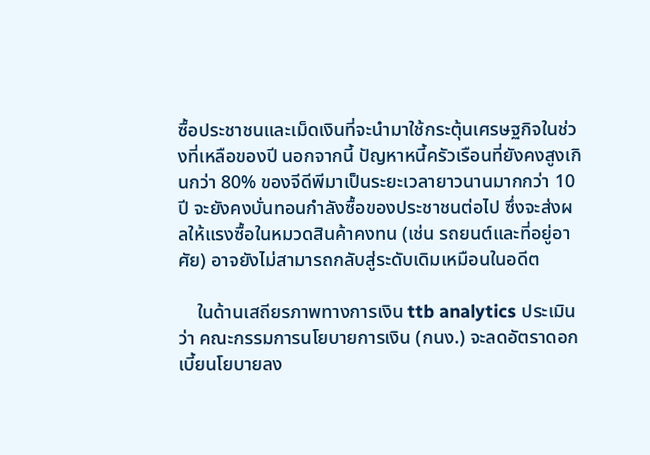ซื้อประชาชนและเม็ดเงินที่จะนำมาใช้กระตุ้นเศรษฐกิจในช่วงที่เหลือของปี นอกจากนี้ ปัญหาหนี้ครัวเรือนที่ยังคงสูงเกินกว่า 80% ของจีดีพีมาเป็นระยะเวลายาวนานมากกว่า 10 ปี จะยังคงบั่นทอนกำลังซื้อของประชาชนต่อไป ซึ่งจะส่งผลให้แรงซื้อในหมวดสินค้าคงทน (เช่น รถยนต์และที่อยู่อาศัย) อาจยังไม่สามารถกลับสู่ระดับเดิมเหมือนในอดีต

    ในด้านเสถียรภาพทางการเงิน ttb analytics ประเมินว่า คณะกรรมการนโยบายการเงิน (กนง.) จะลดอัตราดอกเบี้ยนโยบายลง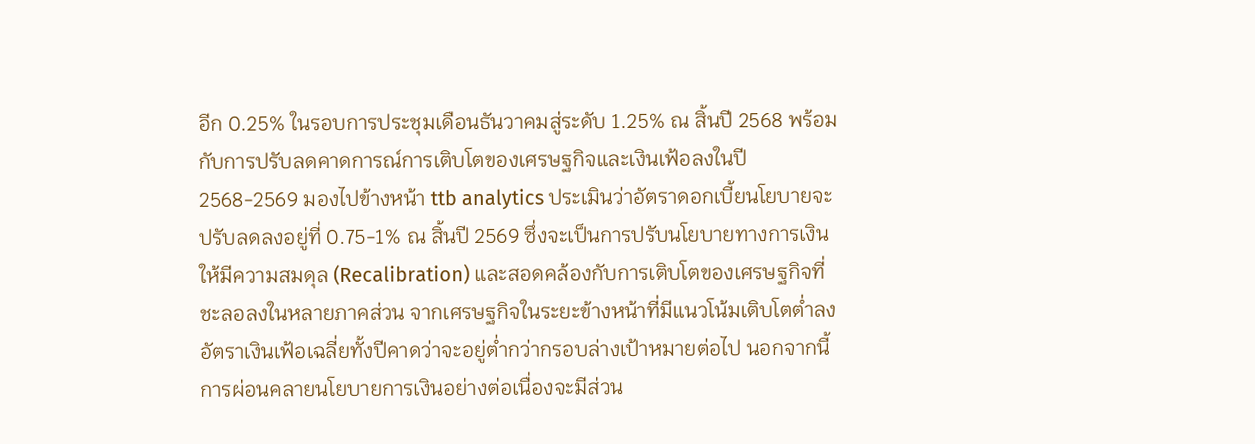อีก 0.25% ในรอบการประชุมเดือนธันวาคมสู่ระดับ 1.25% ณ สิ้นปี 2568 พร้อมกับการปรับลดคาดการณ์การเติบโตของเศรษฐกิจและเงินเฟ้อลงในปี 2568-2569 มองไปข้างหน้า ttb analytics ประเมินว่าอัตราดอกเบี้ยนโยบายจะปรับลดลงอยู่ที่ 0.75-1% ณ สิ้นปี 2569 ซึ่งจะเป็นการปรับนโยบายทางการเงินให้มีความสมดุล (Recalibration) และสอดคล้องกับการเติบโตของเศรษฐกิจที่ชะลอลงในหลายภาคส่วน จากเศรษฐกิจในระยะข้างหน้าที่มีแนวโน้มเติบโตต่ำลง อัตราเงินเฟ้อเฉลี่ยทั้งปีคาดว่าจะอยู่ต่ำกว่ากรอบล่างเป้าหมายต่อไป นอกจากนี้ การผ่อนคลายนโยบายการเงินอย่างต่อเนื่องจะมีส่วน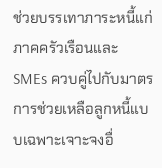ช่วยบรรเทาภาระหนี้แก่ภาคครัวเรือนและ SMEs ควบคู่ไปกับมาตรการช่วยเหลือลูกหนี้แบบเฉพาะเจาะจงอื่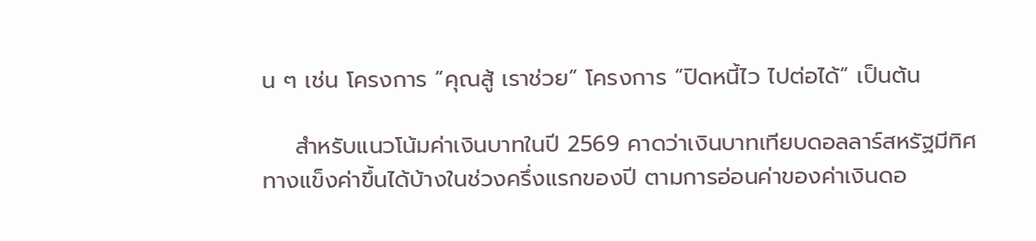น ๆ เช่น โครงการ “คุณสู้ เราช่วย” โครงการ “ปิดหนี้ไว ไปต่อได้” เป็นต้น

    สำหรับแนวโน้มค่าเงินบาทในปี 2569 คาดว่าเงินบาทเทียบดอลลาร์สหรัฐมีทิศทางแข็งค่าขึ้นได้บ้างในช่วงครึ่งแรกของปี ตามการอ่อนค่าของค่าเงินดอ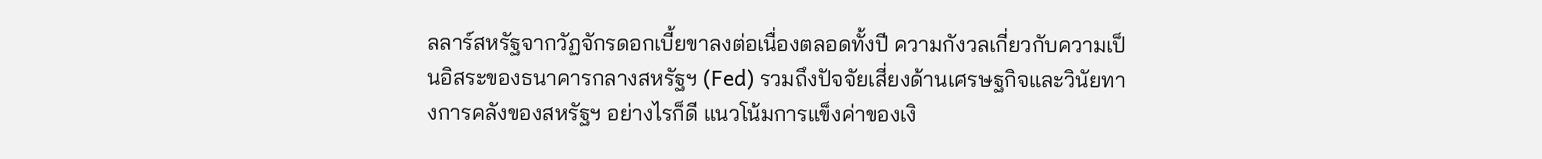ลลาร์สหรัฐจากวัฏจักรดอกเบี้ยขาลงต่อเนื่องตลอดทั้งปี ความกังวลเกี่ยวกับความเป็นอิสระของธนาคารกลางสหรัฐฯ (Fed) รวมถึงปัจจัยเสี่ยงด้านเศรษฐกิจและวินัยทางการคลังของสหรัฐฯ อย่างไรก็ดี แนวโน้มการแข็งค่าของเงิ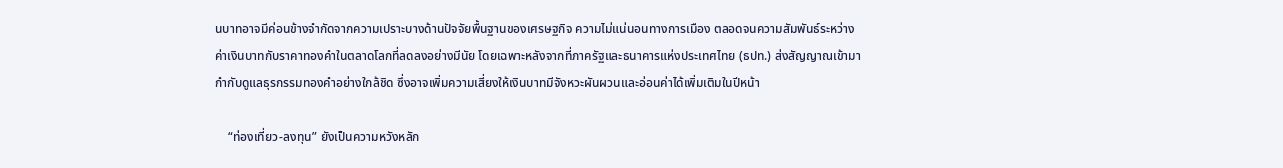นบาทอาจมีค่อนข้างจำกัดจากความเปราะบางด้านปัจจัยพื้นฐานของเศรษฐกิจ ความไม่แน่นอนทางการเมือง ตลอดจนความสัมพันธ์ระหว่างค่าเงินบาทกับราคาทองคำในตลาดโลกที่ลดลงอย่างมีนัย โดยเฉพาะหลังจากที่ภาครัฐและธนาคารแห่งประเทศไทย (ธปท.) ส่งสัญญาณเข้ามากำกับดูแลธุรกรรมทองคำอย่างใกล้ชิด ซึ่งอาจเพิ่มความเสี่ยงให้เงินบาทมีจังหวะผันผวนและอ่อนค่าได้เพิ่มเติมในปีหน้า

    “ท่องเที่ยว-ลงทุน” ยังเป็นความหวังหลัก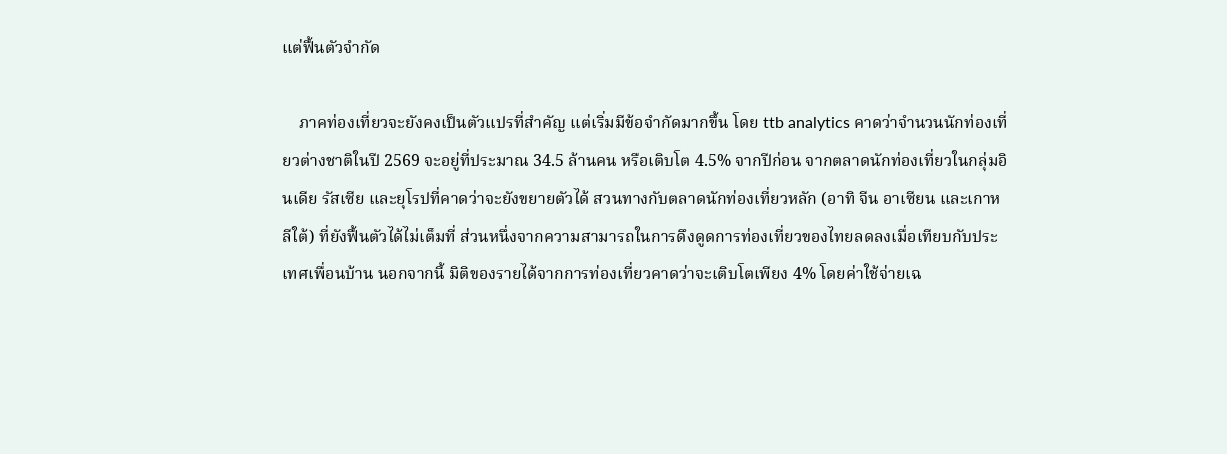แต่ฟื้นตัวจำกัด

    ภาคท่องเที่ยวจะยังคงเป็นตัวแปรที่สำคัญ แต่เริ่มมีข้อจำกัดมากขึ้น โดย ttb analytics คาดว่าจำนวนนักท่องเที่ยวต่างชาติในปี 2569 จะอยู่ที่ประมาณ 34.5 ล้านคน หรือเติบโต 4.5% จากปีก่อน จากตลาดนักท่องเที่ยวในกลุ่มอินเดีย รัสเซีย และยุโรปที่คาดว่าจะยังขยายตัวได้ สวนทางกับตลาดนักท่องเที่ยวหลัก (อาทิ จีน อาเซียน และเกาหลีใต้) ที่ยังฟื้นตัวได้ไม่เต็มที่ ส่วนหนึ่งจากความสามารถในการดึงดูดการท่องเที่ยวของไทยลดลงเมื่อเทียบกับประเทศเพื่อนบ้าน นอกจากนี้ มิติของรายได้จากการท่องเที่ยวคาดว่าจะเติบโตเพียง 4% โดยค่าใช้จ่ายเฉ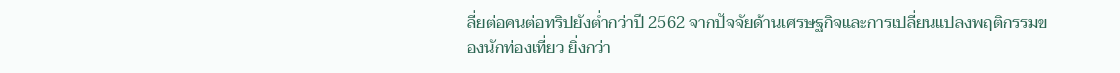ลี่ยต่อคนต่อทริปยังต่ำกว่าปี 2562 จากปัจจัยด้านเศรษฐกิจและการเปลี่ยนแปลงพฤติกรรมของนักท่องเที่ยว ยิ่งกว่า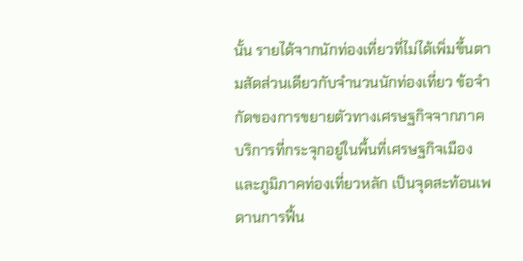นั้น รายได้จากนักท่องเที่ยวที่ไม่ได้เพิ่มขึ้นตามสัดส่วนเดียวกับจำนวนนักท่องเที่ยว ข้อจำกัดของการขยายตัวทางเศรษฐกิจจากภาคบริการที่กระจุกอยู่ในพื้นที่เศรษฐกิจเมืองและภูมิภาคท่องเที่ยวหลัก เป็นจุดสะท้อนเพดานการฟื้น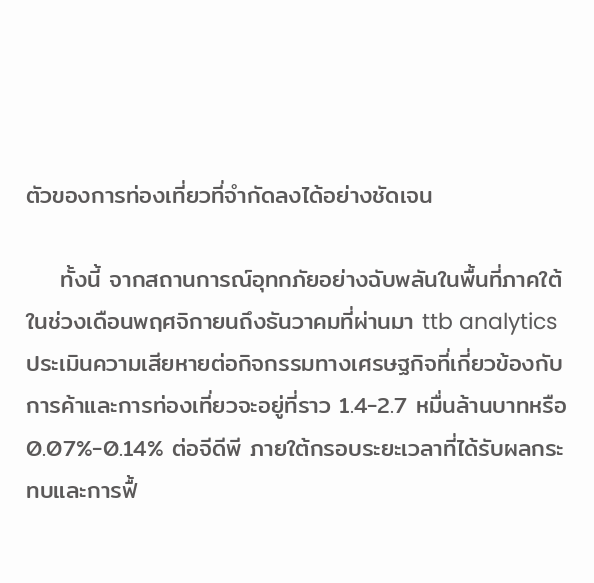ตัวของการท่องเที่ยวที่จำกัดลงได้อย่างชัดเจน

    ทั้งนี้ จากสถานการณ์อุทกภัยอย่างฉับพลันในพื้นที่ภาคใต้ในช่วงเดือนพฤศจิกายนถึงธันวาคมที่ผ่านมา ttb analytics ประเมินความเสียหายต่อกิจกรรมทางเศรษฐกิจที่เกี่ยวข้องกับการค้าและการท่องเที่ยวจะอยู่ที่ราว 1.4-2.7 หมื่นล้านบาทหรือ 0.07%-0.14% ต่อจีดีพี ภายใต้กรอบระยะเวลาที่ได้รับผลกระทบและการฟื้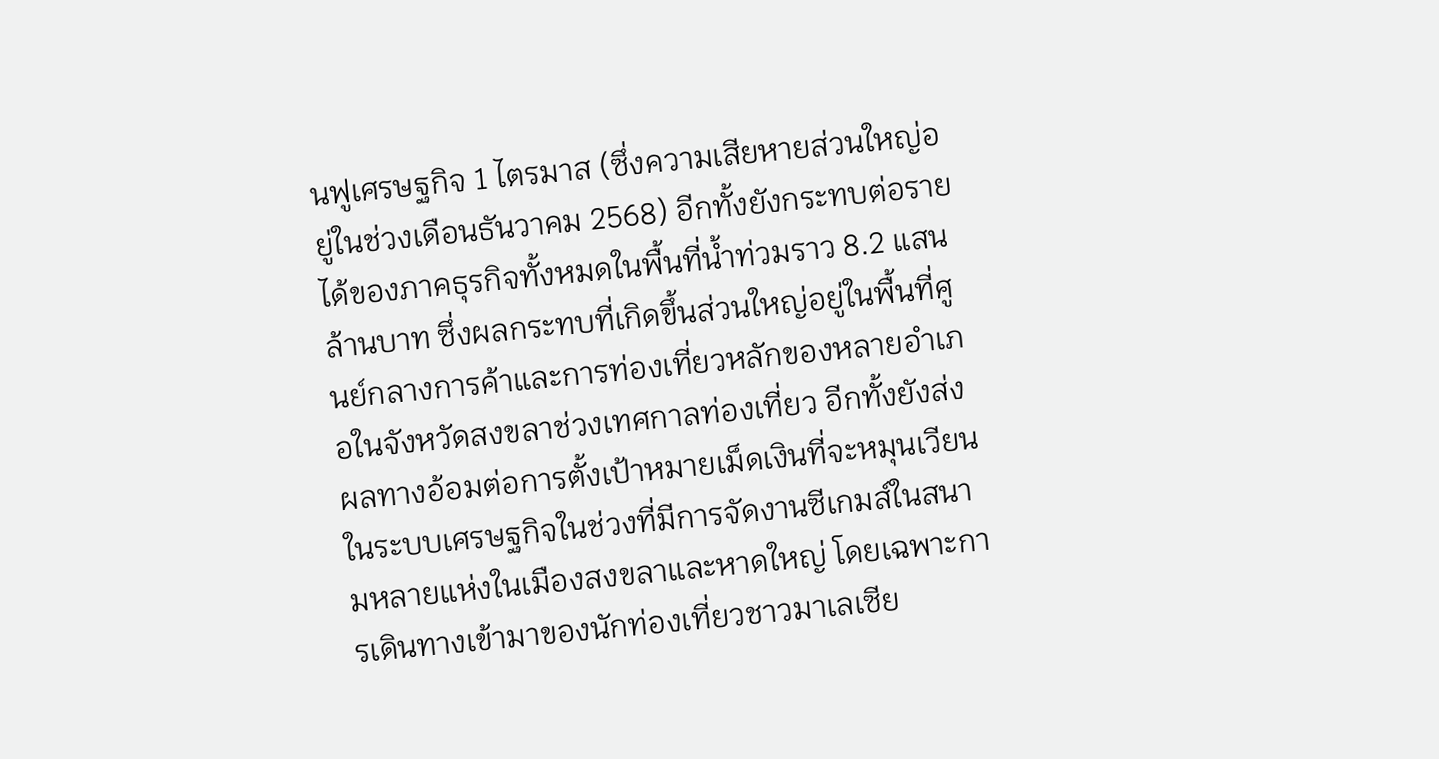นฟูเศรษฐกิจ 1 ไตรมาส (ซึ่งความเสียหายส่วนใหญ่อยู่ในช่วงเดือนธันวาคม 2568) อีกทั้งยังกระทบต่อรายได้ของภาคธุรกิจทั้งหมดในพื้นที่น้ำท่วมราว 8.2 แสนล้านบาท ซึ่งผลกระทบที่เกิดขึ้นส่วนใหญ่อยู่ในพื้นที่ศูนย์กลางการค้าและการท่องเที่ยวหลักของหลายอำเภอในจังหวัดสงขลาช่วงเทศกาลท่องเที่ยว อีกทั้งยังส่งผลทางอ้อมต่อการตั้งเป้าหมายเม็ดเงินที่จะหมุนเวียนในระบบเศรษฐกิจในช่วงที่มีการจัดงานซีเกมส์ในสนามหลายแห่งในเมืองสงขลาและหาดใหญ่ โดยเฉพาะการเดินทางเข้ามาของนักท่องเที่ยวชาวมาเลเซีย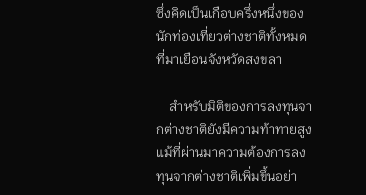ซึ่งคิดเป็นเกือบครึ่งหนึ่งของนักท่องเที่ยวต่างชาติทั้งหมดที่มาเยือนจังหวัดสงขลา

    สำหรับมิติของการลงทุนจากต่างชาติยังมีความท้าทายสูง แม้ที่ผ่านมาความต้องการลงทุนจากต่างชาติเพิ่มขึ้นอย่า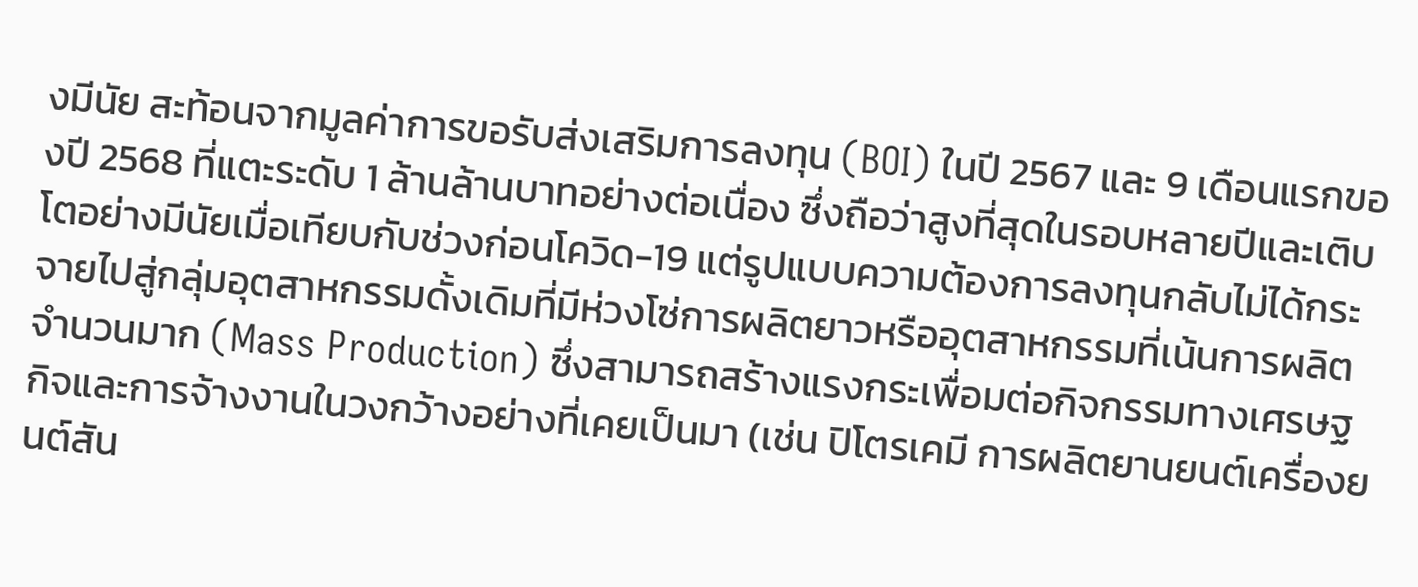งมีนัย สะท้อนจากมูลค่าการขอรับส่งเสริมการลงทุน (BOI) ในปี 2567 และ 9 เดือนแรกของปี 2568 ที่แตะระดับ 1 ล้านล้านบาทอย่างต่อเนื่อง ซึ่งถือว่าสูงที่สุดในรอบหลายปีและเติบโตอย่างมีนัยเมื่อเทียบกับช่วงก่อนโควิด-19 แต่รูปแบบความต้องการลงทุนกลับไม่ได้กระจายไปสู่กลุ่มอุตสาหกรรมดั้งเดิมที่มีห่วงโซ่การผลิตยาวหรืออุตสาหกรรมที่เน้นการผลิตจำนวนมาก (Mass Production) ซึ่งสามารถสร้างแรงกระเพื่อมต่อกิจกรรมทางเศรษฐกิจและการจ้างงานในวงกว้างอย่างที่เคยเป็นมา (เช่น ปิโตรเคมี การผลิตยานยนต์เครื่องยนต์สัน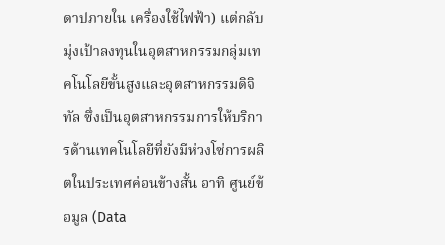ดาปภายใน เครื่องใช้ไฟฟ้า) แต่กลับมุ่งเป้าลงทุนในอุตสาหกรรมกลุ่มเทคโนโลยีขั้นสูงและอุตสาหกรรมดิจิทัล ซึ่งเป็นอุตสาหกรรมการให้บริการด้านเทคโนโลยีที่ยังมีห่วงโซ่การผลิตในประเทศค่อนข้างสั้น อาทิ ศูนย์ข้อมูล (Data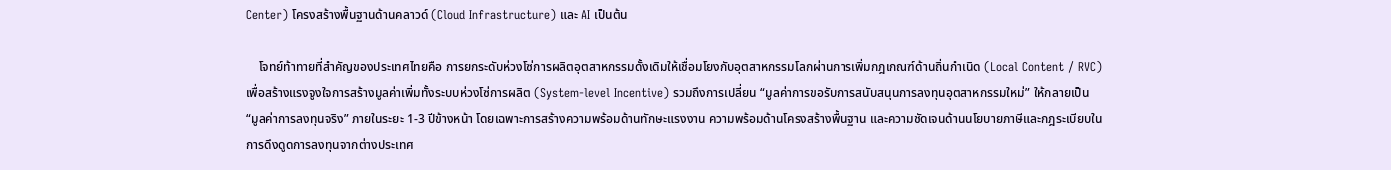Center) โครงสร้างพื้นฐานด้านคลาวด์ (Cloud Infrastructure) และ AI เป็นต้น

    โจทย์ท้าทายที่สำคัญของประเทศไทยคือ การยกระดับห่วงโซ่การผลิตอุตสาหกรรมดั้งเดิมให้เชื่อมโยงกับอุตสาหกรรมโลกผ่านการเพิ่มกฎเกณฑ์ด้านถิ่นกำเนิด (Local Content / RVC) เพื่อสร้างแรงจูงใจการสร้างมูลค่าเพิ่มทั้งระบบห่วงโซ่การผลิต (System-level Incentive) รวมถึงการเปลี่ยน “มูลค่าการขอรับการสนับสนุนการลงทุนอุตสาหกรรมใหม่” ให้กลายเป็น “มูลค่าการลงทุนจริง” ภายในระยะ 1-3 ปีข้างหน้า โดยเฉพาะการสร้างความพร้อมด้านทักษะแรงงาน ความพร้อมด้านโครงสร้างพื้นฐาน และความชัดเจนด้านนโยบายภาษีและกฎระเบียบในการดึงดูดการลงทุนจากต่างประเทศ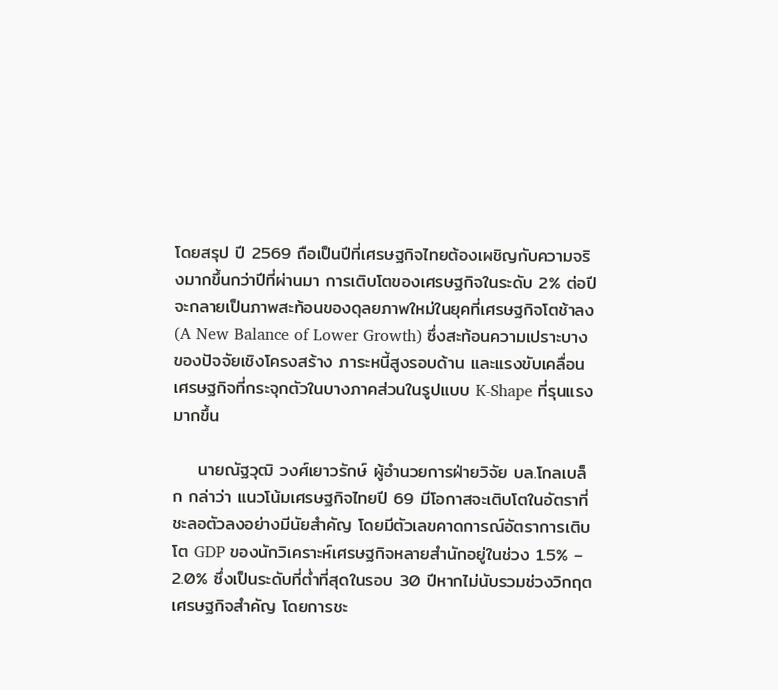โดยสรุป ปี 2569 ถือเป็นปีที่เศรษฐกิจไทยต้องเผชิญกับความจริงมากขึ้นกว่าปีที่ผ่านมา การเติบโตของเศรษฐกิจในระดับ 2% ต่อปีจะกลายเป็นภาพสะท้อนของดุลยภาพใหม่ในยุคที่เศรษฐกิจโตช้าลง (A New Balance of Lower Growth) ซึ่งสะท้อนความเปราะบางของปัจจัยเชิงโครงสร้าง ภาระหนี้สูงรอบด้าน และแรงขับเคลื่อนเศรษฐกิจที่กระจุกตัวในบางภาคส่วนในรูปแบบ K-Shape ที่รุนแรงมากขึ้น

    นายณัฐวุฒิ วงศ์เยาวรักษ์ ผู้อำนวยการฝ่ายวิจัย บล.โกลเบล็ก กล่าว่า แนวโน้มเศรษฐกิจไทยปี 69 มีโอกาสจะเติบโตในอัตราที่ชะลอตัวลงอย่างมีนัยสำคัญ โดยมีตัวเลขคาดการณ์อัตราการเติบโต GDP ของนักวิเคราะห์เศรษฐกิจหลายสำนักอยู่ในช่วง 1.5% – 2.0% ซึ่งเป็นระดับที่ต่ำที่สุดในรอบ 30 ปีหากไม่นับรวมช่วงวิกฤตเศรษฐกิจสำคัญ โดยการชะ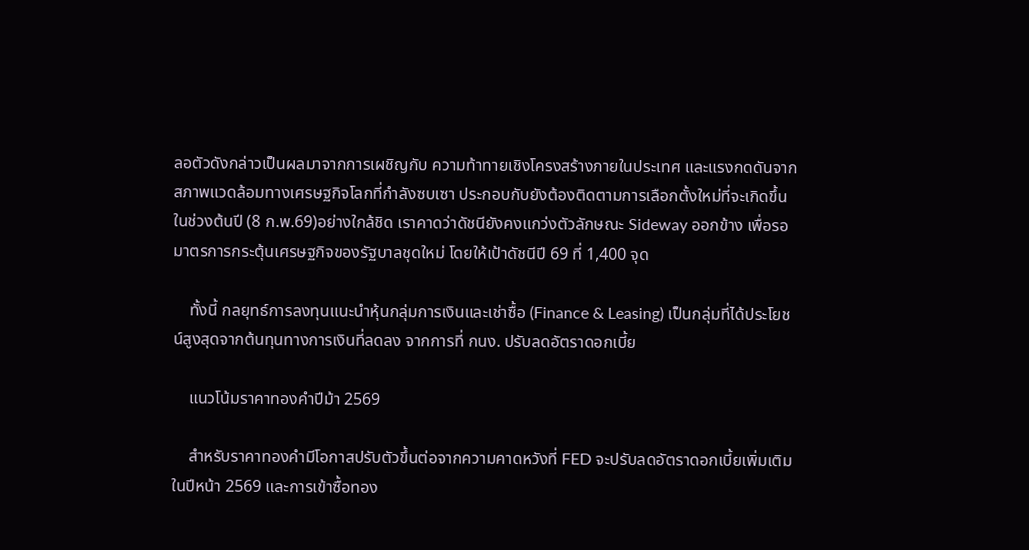ลอตัวดังกล่าวเป็นผลมาจากการเผชิญกับ ความท้าทายเชิงโครงสร้างภายในประเทศ และแรงกดดันจากสภาพแวดล้อมทางเศรษฐกิจโลกที่กำลังซบเซา ประกอบกับยังต้องติดตามการเลือกตั้งใหม่ที่จะเกิดขึ้นในช่วงต้นปี (8 ก.พ.69)อย่างใกล้ชิด เราคาดว่าดัชนียังคงแกว่งตัวลักษณะ Sideway ออกข้าง เพื่อรอมาตรการกระตุ้นเศรษฐกิจของรัฐบาลชุดใหม่ โดยให้เป้าดัชนีปี 69 ที่ 1,400 จุด

    ทั้งนี้ กลยุทธ์การลงทุนแนะนำหุ้นกลุ่มการเงินและเช่าซื้อ (Finance & Leasing) เป็นกลุ่มที่ได้ประโยชน์สูงสุดจากต้นทุนทางการเงินที่ลดลง จากการที่ กนง. ปรับลดอัตราดอกเบี้ย

    แนวโน้มราคาทองคำปีม้า 2569

    สำหรับราคาทองคำมีโอกาสปรับตัวขึ้นต่อจากความคาดหวังที่ FED จะปรับลดอัตราดอกเบี้ยเพิ่มเติมในปีหน้า 2569 และการเข้าซื้อทอง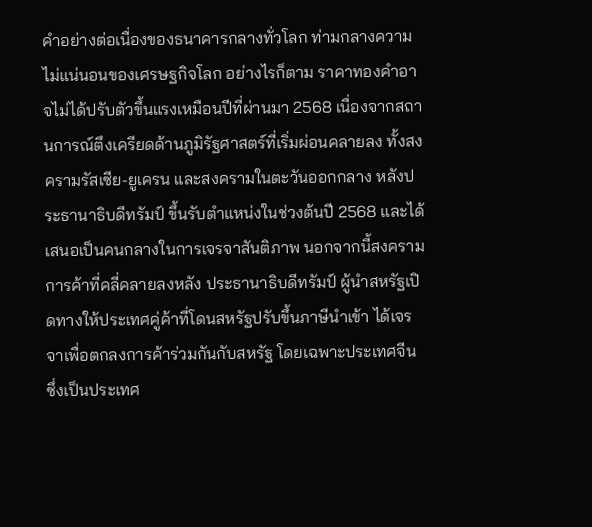คำอย่างต่อเนื่องของธนาคารกลางทั่วโลก ท่ามกลางความไม่แน่นอนของเศรษฐกิจโลก อย่างไรก็ตาม ราคาทองคำอาจไม่ได้ปรับตัวขึ้นแรงเหมือนปีที่ผ่านมา 2568 เนื่องจากสถานการณ์ตึงเครียดด้านภูมิรัฐศาสตร์ที่เริ่มผ่อนคลายลง ทั้งสงครามรัสเซีย-ยูเครน และสงครามในตะวันออกกลาง หลังประธานาธิบดีทรัมป์ ขึ้นรับตำแหน่งในช่วงต้นปี 2568 และได้เสนอเป็นคนกลางในการเจรจาสันติภาพ นอกจากนี้สงครามการค้าที่คลี่คลายลงหลัง ประธานาธิบดีทรัมป์ ผู้นำสหรัฐเปิดทางให้ประเทศคู่ค้าที่โดนสหรัฐปรับขึ้นภาษีนำเข้า ได้เจรจาเพื่อตกลงการค้าร่วมกันกับสหรัฐ โดยเฉพาะประเทศจีน ซึ่งเป็นประเทศ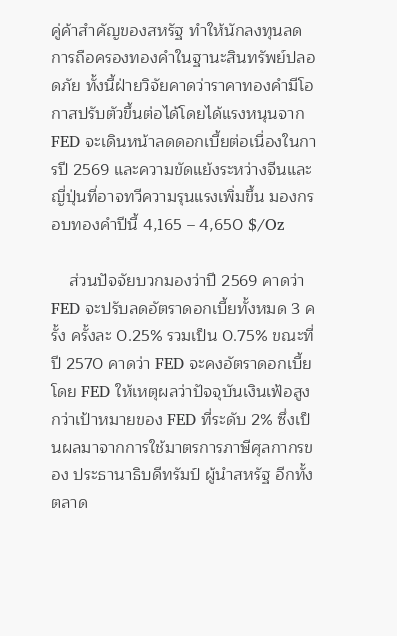คู่ค้าสำคัญของสหรัฐ ทำให้นักลงทุนลดการถือครองทองคำในฐานะสินทรัพย์ปลอดภัย ทั้งนี้ฝ่ายวิจัยคาดว่าราคาทองคำมีโอกาสปรับตัวขึ้นต่อได้โดยได้แรงหนุนจาก FED จะเดินหน้าลดดอกเบี้ยต่อเนื่องในการปี 2569 และความขัดแย้งระหว่างจีนและญี่ปุ่นที่อาจทวีความรุนแรงเพิ่มขึ้น มองกรอบทองคำปีนี้ 4,165 – 4,650 $/Oz

    ส่วนปัจจัยบวกมองว่าปี 2569 คาดว่า FED จะปรับลดอัตราดอกเบี้ยทั้งหมด 3 ครั้ง ครั้งละ 0.25% รวมเป็น 0.75% ขณะที่ปี 2570 คาดว่า FED จะคงอัตราดอกเบี้ย โดย FED ให้เหตุผลว่าปัจจุบันเงินเฟ้อสูงกว่าเป้าหมายของ FED ที่ระดับ 2% ซึ่งเป็นผลมาจากการใช้มาตรการภาษีศุลกากรของ ประธานาธิบดีทรัมป์ ผู้นำสหรัฐ อีกทั้งตลาด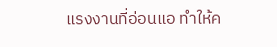แรงงานที่อ่อนแอ ทำให้ค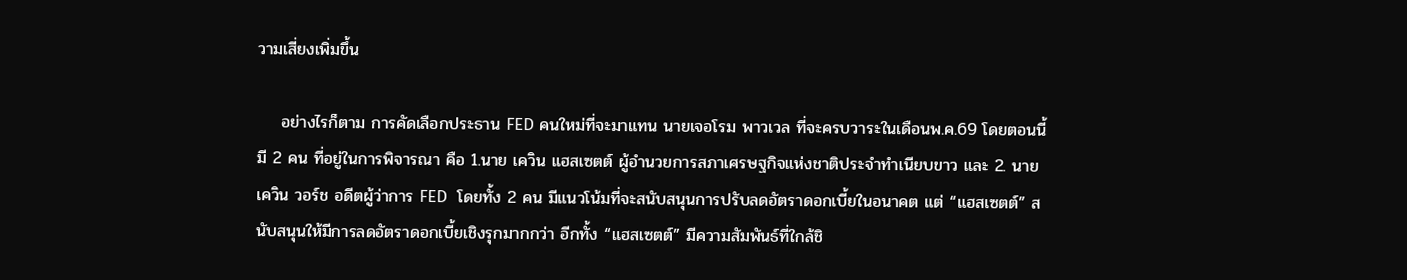วามเสี่ยงเพิ่มขึ้น

    อย่างไรก็ตาม การคัดเลือกประธาน FED คนใหม่ที่จะมาแทน นายเจอโรม พาวเวล ที่จะครบวาระในเดือนพ.ค.69 โดยตอนนี้มี 2 คน ที่อยู่ในการพิจารณา คือ 1.นาย เควิน แฮสเซตต์ ผู้อำนวยการสภาเศรษฐกิจแห่งชาติประจำทำเนียบขาว และ 2. นาย เควิน วอร์ช อดีตผู้ว่าการ FED  โดยทั้ง 2 คน มีแนวโน้มที่จะสนับสนุนการปรับลดอัตราดอกเบี้ยในอนาคต แต่ “แฮสเซตต์” สนับสนุนให้มีการลดอัตราดอกเบี้ยเชิงรุกมากกว่า อีกทั้ง “แฮสเซตต์” มีความสัมพันธ์ที่ใกล้ชิ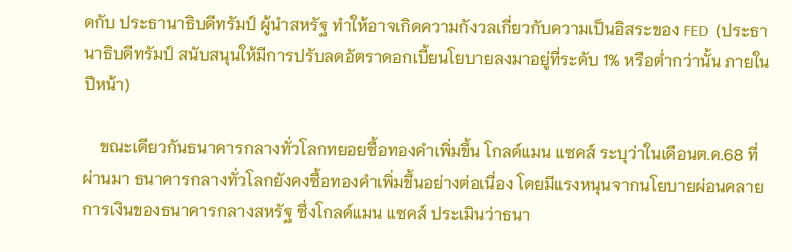ดกับ ประธานาธิบดีทรัมป์ ผู้นำสหรัฐ ทำให้อาจเกิดความกังวลเกี่ยวกับความเป็นอิสระของ FED  (ประธานาธิบดีทรัมป์ สนับสนุนให้มีการปรับลดอัตราดอกเบี้ยนโยบายลงมาอยู่ที่ระดับ 1% หรือต่ำกว่านั้น ภายในปีหน้า)

    ขณะเดียวกันธนาคารกลางทั่วโลกทยอยซื้อทองคำเพิ่มขึ้น โกลด์แมน แซคส์ ระบุว่าในเดือนต.ค.68 ที่ผ่านมา ธนาคารกลางทั่วโลกยังคงซื้อทองคำเพิ่มขึ้นอย่างต่อเนื่อง โดยมีแรงหนุนจากนโยบายผ่อนคลายการเงินของธนาคารกลางสหรัฐ ซึ่งโกลด์แมน แซคส์ ประเมินว่าธนา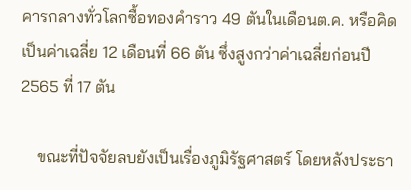คารกลางทั่วโลกซื้อทองคำราว 49 ตันในเดือนต.ค. หรือคิดเป็นค่าเฉลี่ย 12 เดือนที่ 66 ตัน ซึ่งสูงกว่าค่าเฉลี่ยก่อนปี 2565 ที่ 17 ตัน

    ขณะที่ปัจจัยลบยังเป็นเรื่องภูมิรัฐศาสตร์ โดยหลังประธา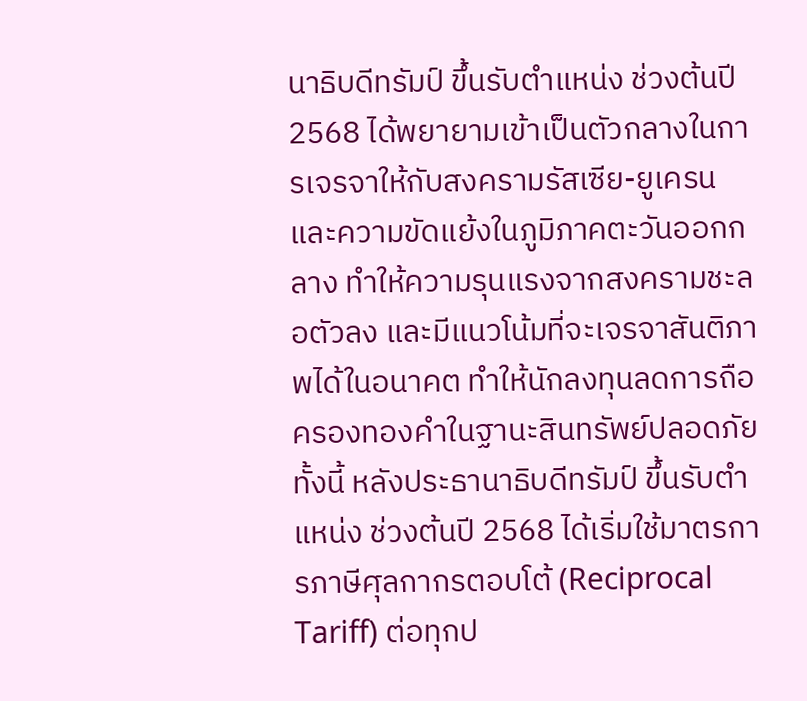นาธิบดีทรัมป์ ขึ้นรับตำแหน่ง ช่วงต้นปี 2568 ได้พยายามเข้าเป็นตัวกลางในการเจรจาให้กับสงครามรัสเซีย-ยูเครน และความขัดแย้งในภูมิภาคตะวันออกกลาง ทำให้ความรุนแรงจากสงครามชะลอตัวลง และมีแนวโน้มที่จะเจรจาสันติภาพได้ในอนาคต ทำให้นักลงทุนลดการถือครองทองคำในฐานะสินทรัพย์ปลอดภัย ทั้งนี้ หลังประธานาธิบดีทรัมป์ ขึ้นรับตำแหน่ง ช่วงต้นปี 2568 ได้เริ่มใช้มาตรการภาษีศุลกากรตอบโต้ (Reciprocal Tariff) ต่อทุกป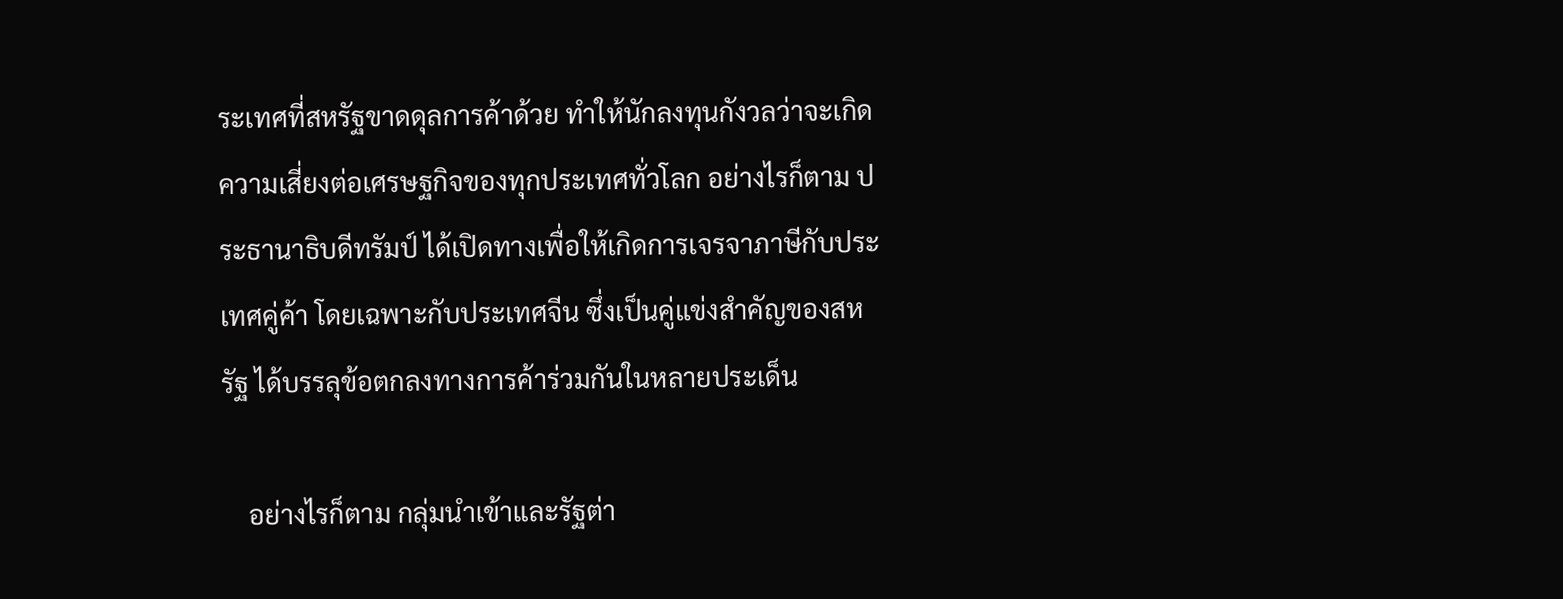ระเทศที่สหรัฐขาดดุลการค้าด้วย ทำให้นักลงทุนกังวลว่าจะเกิดความเสี่ยงต่อเศรษฐกิจของทุกประเทศทั่วโลก อย่างไรก็ตาม ประธานาธิบดีทรัมป์ ได้เปิดทางเพื่อให้เกิดการเจรจาภาษีกับประเทศคู่ค้า โดยเฉพาะกับประเทศจีน ซึ่งเป็นคู่แข่งสำคัญของสหรัฐ ได้บรรลุข้อตกลงทางการค้าร่วมกันในหลายประเด็น

    อย่างไรก็ตาม กลุ่มนำเข้าและรัฐต่า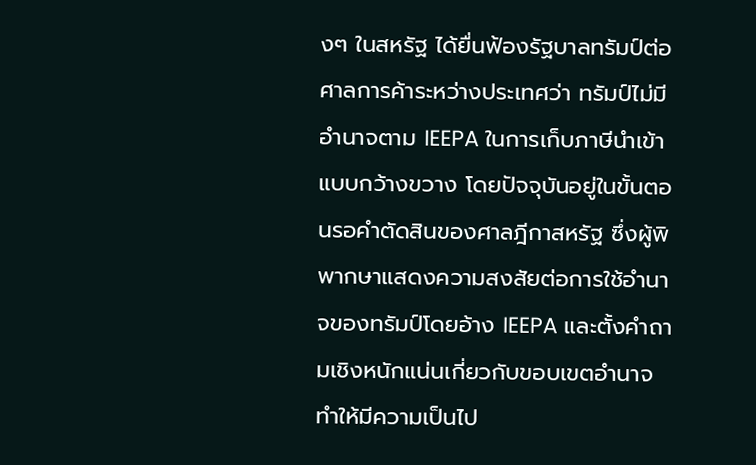งๆ ในสหรัฐ ได้ยื่นฟ้องรัฐบาลทรัมป์ต่อศาลการค้าระหว่างประเทศว่า ทรัมป์ไม่มีอำนาจตาม IEEPA ในการเก็บภาษีนำเข้าแบบกว้างขวาง โดยปัจจุบันอยู่ในขั้นตอนรอคำตัดสินของศาลฎีกาสหรัฐ ซึ่งผู้พิพากษาแสดงความสงสัยต่อการใช้อำนาจของทรัมป์โดยอ้าง IEEPA และตั้งคำถามเชิงหนักแน่นเกี่ยวกับขอบเขตอำนาจ ทำให้มีความเป็นไป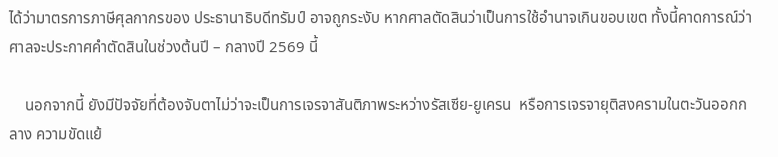ได้ว่ามาตรการภาษีศุลกากรของ ประธานาธิบดีทรัมป์ อาจถูกระงับ หากศาลตัดสินว่าเป็นการใช้อำนาจเกินขอบเขต ทั้งนี้คาดการณ์ว่าศาลจะประกาศคำตัดสินในช่วงต้นปี – กลางปี 2569 นี้

    นอกจากนี้ ยังมีปัจจัยที่ต้องจับตาไม่ว่าจะเป็นการเจรจาสันติภาพระหว่างรัสเซีย-ยูเครน  หรือการเจรจายุติสงครามในตะวันออกกลาง ความขัดแย้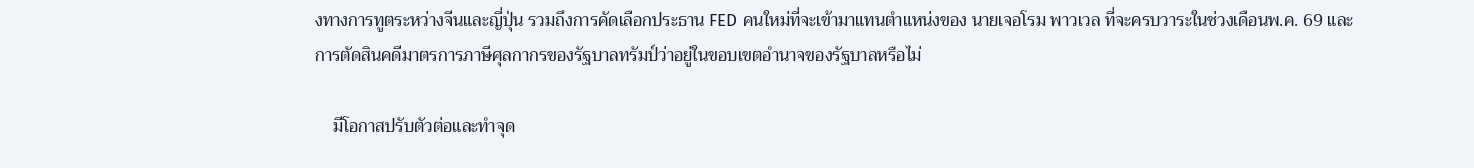งทางการทูตระหว่างจีนและญี่ปุ่น รวมถึงการคัดเลือกประธาน FED คนใหม่ที่จะเข้ามาแทนตำแหน่งของ นายเจอโรม พาวเวล ที่จะครบวาระในช่วงเดือนพ.ค. 69 และการตัดสินคดีมาตรการภาษีศุลกากรของรัฐบาลทรัมป์ว่าอยู่ในขอบเขตอำนาจของรัฐบาลหรือไม่

    มีโอกาสปรับตัวต่อและทำจุด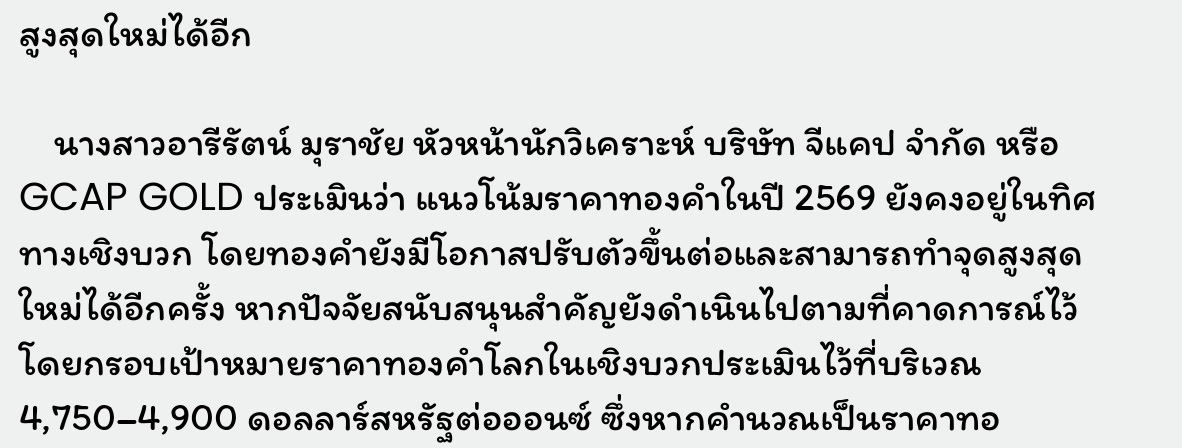สูงสุดใหม่ได้อีก

    นางสาวอารีรัตน์ มุราชัย หัวหน้านักวิเคราะห์ บริษัท จีแคป จำกัด หรือ GCAP GOLD ประเมินว่า แนวโน้มราคาทองคำในปี 2569 ยังคงอยู่ในทิศทางเชิงบวก โดยทองคำยังมีโอกาสปรับตัวขึ้นต่อและสามารถทำจุดสูงสุดใหม่ได้อีกครั้ง หากปัจจัยสนับสนุนสำคัญยังดำเนินไปตามที่คาดการณ์ไว้ โดยกรอบเป้าหมายราคาทองคำโลกในเชิงบวกประเมินไว้ที่บริเวณ 4,750–4,900 ดอลลาร์สหรัฐต่อออนซ์ ซึ่งหากคำนวณเป็นราคาทอ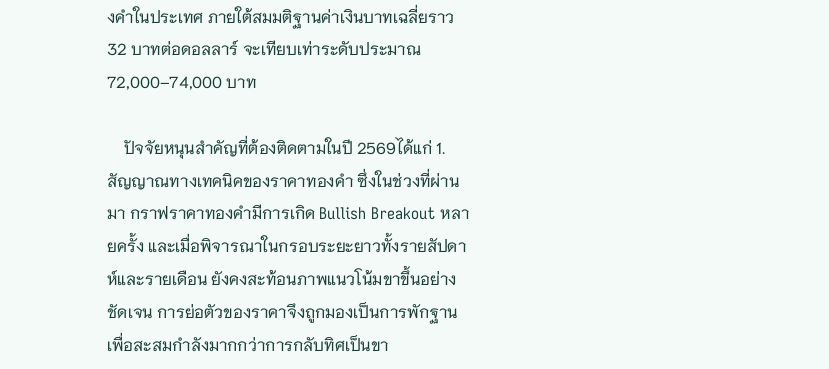งคำในประเทศ ภายใต้สมมติฐานค่าเงินบาทเฉลี่ยราว 32 บาทต่อดอลลาร์ จะเทียบเท่าระดับประมาณ 72,000–74,000 บาท

    ปัจจัยหนุนสำคัญที่ต้องติดตามในปี 2569ได้แก่ 1. สัญญาณทางเทคนิคของราคาทองคำ ซึ่งในช่วงที่ผ่านมา กราฟราคาทองคำมีการเกิด Bullish Breakout หลายครั้ง และเมื่อพิจารณาในกรอบระยะยาวทั้งรายสัปดาห์และรายเดือน ยังคงสะท้อนภาพแนวโน้มขาขึ้นอย่างชัดเจน การย่อตัวของราคาจึงถูกมองเป็นการพักฐานเพื่อสะสมกำลังมากกว่าการกลับทิศเป็นขา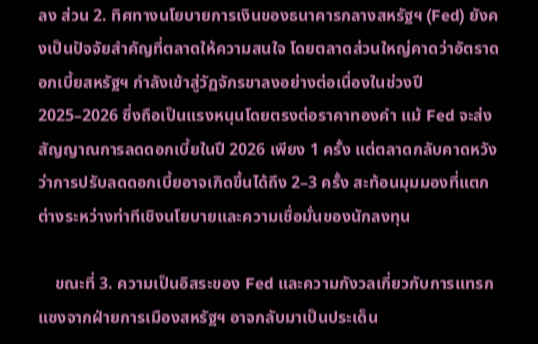ลง ส่วน 2. ทิศทางนโยบายการเงินของธนาคารกลางสหรัฐฯ (Fed) ยังคงเป็นปัจจัยสำคัญที่ตลาดให้ความสนใจ โดยตลาดส่วนใหญ่คาดว่าอัตราดอกเบี้ยสหรัฐฯ กำลังเข้าสู่วัฏจักรขาลงอย่างต่อเนื่องในช่วงปี 2025–2026 ซึ่งถือเป็นแรงหนุนโดยตรงต่อราคาทองคำ แม้ Fed จะส่งสัญญาณการลดดอกเบี้ยในปี 2026 เพียง 1 ครั้ง แต่ตลาดกลับคาดหวังว่าการปรับลดดอกเบี้ยอาจเกิดขึ้นได้ถึง 2–3 ครั้ง สะท้อนมุมมองที่แตกต่างระหว่างท่าทีเชิงนโยบายและความเชื่อมั่นของนักลงทุน

    ขณะที่ 3. ความเป็นอิสระของ Fed และความกังวลเกี่ยวกับการแทรกแซงจากฝ่ายการเมืองสหรัฐฯ อาจกลับมาเป็นประเด็น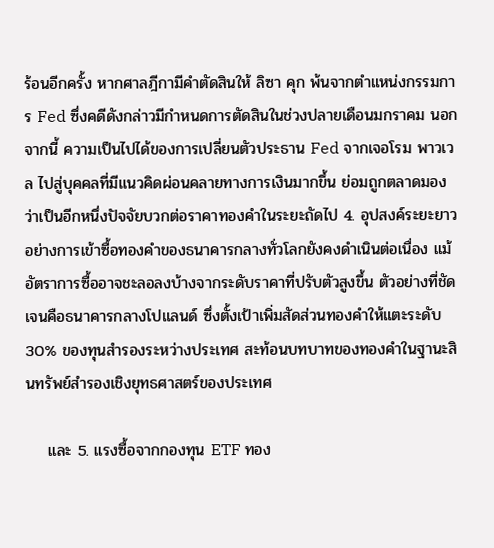ร้อนอีกครั้ง หากศาลฎีกามีคำตัดสินให้ ลิซา คุก พ้นจากตำแหน่งกรรมการ Fed ซึ่งคดีดังกล่าวมีกำหนดการตัดสินในช่วงปลายเดือนมกราคม นอกจากนี้ ความเป็นไปได้ของการเปลี่ยนตัวประธาน Fed จากเจอโรม พาวเวล ไปสู่บุคคลที่มีแนวคิดผ่อนคลายทางการเงินมากขึ้น ย่อมถูกตลาดมองว่าเป็นอีกหนึ่งปัจจัยบวกต่อราคาทองคำในระยะถัดไป 4. อุปสงค์ระยะยาวอย่างการเข้าซื้อทองคำของธนาคารกลางทั่วโลกยังคงดำเนินต่อเนื่อง แม้อัตราการซื้ออาจชะลอลงบ้างจากระดับราคาที่ปรับตัวสูงขึ้น ตัวอย่างที่ชัดเจนคือธนาคารกลางโปแลนด์ ซึ่งตั้งเป้าเพิ่มสัดส่วนทองคำให้แตะระดับ 30% ของทุนสำรองระหว่างประเทศ สะท้อนบทบาทของทองคำในฐานะสินทรัพย์สำรองเชิงยุทธศาสตร์ของประเทศ

    และ 5. แรงซื้อจากกองทุน ETF ทอง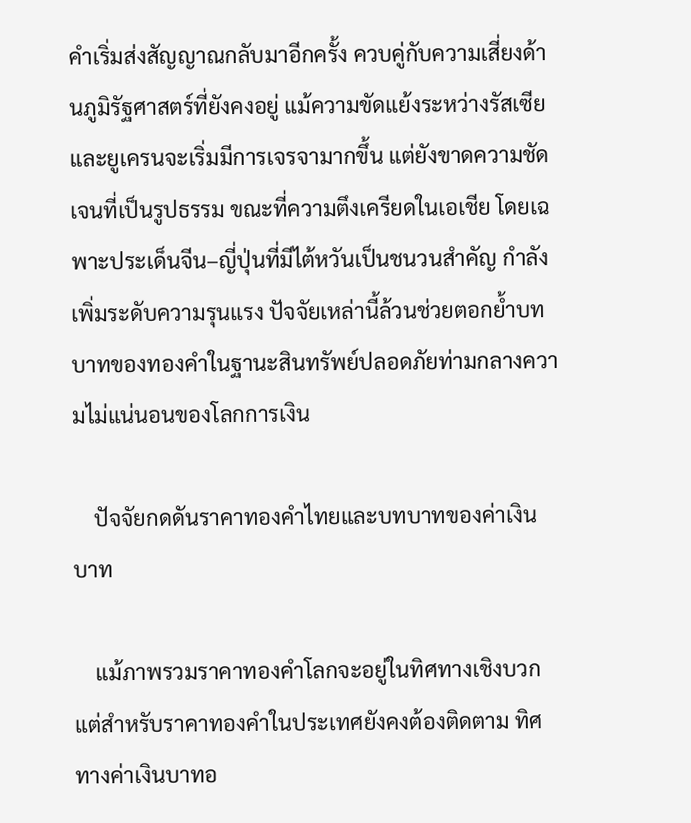คำเริ่มส่งสัญญาณกลับมาอีกครั้ง ควบคู่กับความเสี่ยงด้านภูมิรัฐศาสตร์ที่ยังคงอยู่ แม้ความขัดแย้งระหว่างรัสเซียและยูเครนจะเริ่มมีการเจรจามากขึ้น แต่ยังขาดความชัดเจนที่เป็นรูปธรรม ขณะที่ความตึงเครียดในเอเชีย โดยเฉพาะประเด็นจีน–ญี่ปุ่นที่มีไต้หวันเป็นชนวนสำคัญ กำลังเพิ่มระดับความรุนแรง ปัจจัยเหล่านี้ล้วนช่วยตอกย้ำบทบาทของทองคำในฐานะสินทรัพย์ปลอดภัยท่ามกลางความไม่แน่นอนของโลกการเงิน

    ปัจจัยกดดันราคาทองคำไทยและบทบาทของค่าเงินบาท

    แม้ภาพรวมราคาทองคำโลกจะอยู่ในทิศทางเชิงบวก แต่สำหรับราคาทองคำในประเทศยังคงต้องติดตาม ทิศทางค่าเงินบาทอ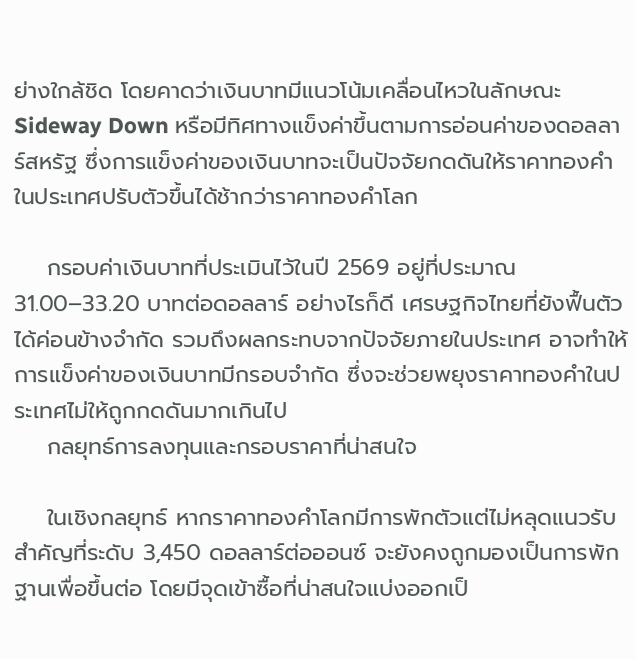ย่างใกล้ชิด โดยคาดว่าเงินบาทมีแนวโน้มเคลื่อนไหวในลักษณะ Sideway Down หรือมีทิศทางแข็งค่าขึ้นตามการอ่อนค่าของดอลลาร์สหรัฐ ซึ่งการแข็งค่าของเงินบาทจะเป็นปัจจัยกดดันให้ราคาทองคำในประเทศปรับตัวขึ้นได้ช้ากว่าราคาทองคำโลก

    กรอบค่าเงินบาทที่ประเมินไว้ในปี 2569 อยู่ที่ประมาณ 31.00–33.20 บาทต่อดอลลาร์ อย่างไรก็ดี เศรษฐกิจไทยที่ยังฟื้นตัวได้ค่อนข้างจำกัด รวมถึงผลกระทบจากปัจจัยภายในประเทศ อาจทำให้การแข็งค่าของเงินบาทมีกรอบจำกัด ซึ่งจะช่วยพยุงราคาทองคำในประเทศไม่ให้ถูกกดดันมากเกินไป
    กลยุทธ์การลงทุนและกรอบราคาที่น่าสนใจ

    ในเชิงกลยุทธ์ หากราคาทองคำโลกมีการพักตัวแต่ไม่หลุดแนวรับสำคัญที่ระดับ 3,450 ดอลลาร์ต่อออนซ์ จะยังคงถูกมองเป็นการพักฐานเพื่อขึ้นต่อ โดยมีจุดเข้าซื้อที่น่าสนใจแบ่งออกเป็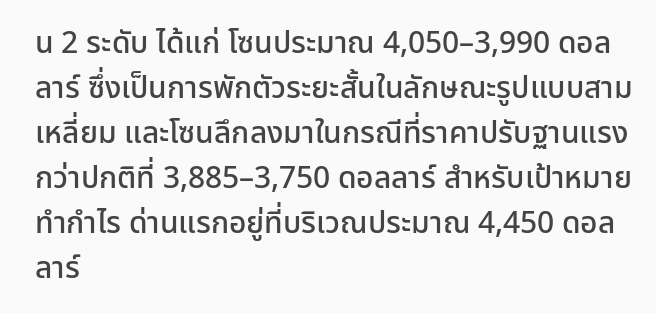น 2 ระดับ ได้แก่ โซนประมาณ 4,050–3,990 ดอลลาร์ ซึ่งเป็นการพักตัวระยะสั้นในลักษณะรูปแบบสามเหลี่ยม และโซนลึกลงมาในกรณีที่ราคาปรับฐานแรงกว่าปกติที่ 3,885–3,750 ดอลลาร์ สำหรับเป้าหมายทำกำไร ด่านแรกอยู่ที่บริเวณประมาณ 4,450 ดอลลาร์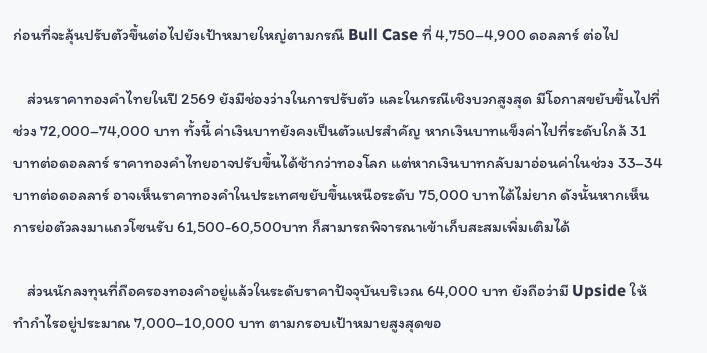ก่อนที่จะลุ้นปรับตัวขึ้นต่อไปยังเป้าหมายใหญ่ตามกรณี Bull Case ที่ 4,750–4,900 ดอลลาร์ ต่อไป

    ส่วนราคาทองคำไทยในปี 2569 ยังมีช่องว่างในการปรับตัว และในกรณีเชิงบวกสูงสุด มีโอกาสขยับขึ้นไปที่ช่วง 72,000–74,000 บาท ทั้งนี้ ค่าเงินบาทยังคงเป็นตัวแปรสำคัญ หากเงินบาทแข็งค่าไปที่ระดับใกล้ 31 บาทต่อดอลลาร์ ราคาทองคำไทยอาจปรับขึ้นได้ช้ากว่าทองโลก แต่หากเงินบาทกลับมาอ่อนค่าในช่วง 33–34 บาทต่อดอลลาร์ อาจเห็นราคาทองคำในประเทศขยับขึ้นเหนือระดับ 75,000 บาทได้ไม่ยาก ดังนั้นหากเห็นการย่อตัวลงมาแถวโซนรับ 61,500-60,500บาท ก็สามารถพิจารณาเข้าเก็บสะสมเพิ่มเติมได้

    ส่วนนักลงทุนที่ถือครองทองคำอยู่แล้วในระดับราคาปัจจุบันบริเวณ 64,000 บาท ยังถือว่ามี Upside ให้ทำกำไรอยู่ประมาณ 7,000–10,000 บาท ตามกรอบเป้าหมายสูงสุดขอ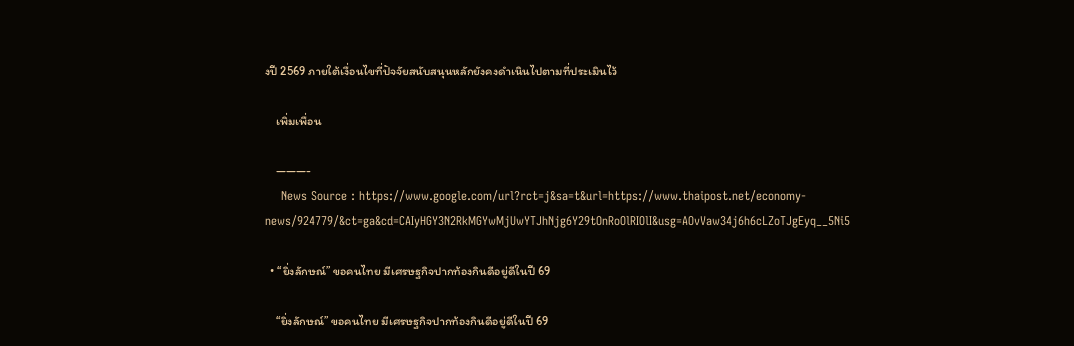งปี 2569 ภายใต้เงื่อนไขที่ปัจจัยสนับสนุนหลักยังคงดำเนินไปตามที่ประเมินไว้

    เพิ่มเพื่อน

    ———-
    News Source : https://www.google.com/url?rct=j&sa=t&url=https://www.thaipost.net/economy-news/924779/&ct=ga&cd=CAIyHGY3N2RkMGYwMjUwYTJhNjg6Y29tOnRoOlRIOlI&usg=AOvVaw34j6h6cLZoTJgEyq__5Ni5

  • “ยิ่งลักษณ์” ขอคนไทย มีเศรษฐกิจปากท้องกินดีอยู่ดีในปี 69

    “ยิ่งลักษณ์” ขอคนไทย มีเศรษฐกิจปากท้องกินดีอยู่ดีในปี 69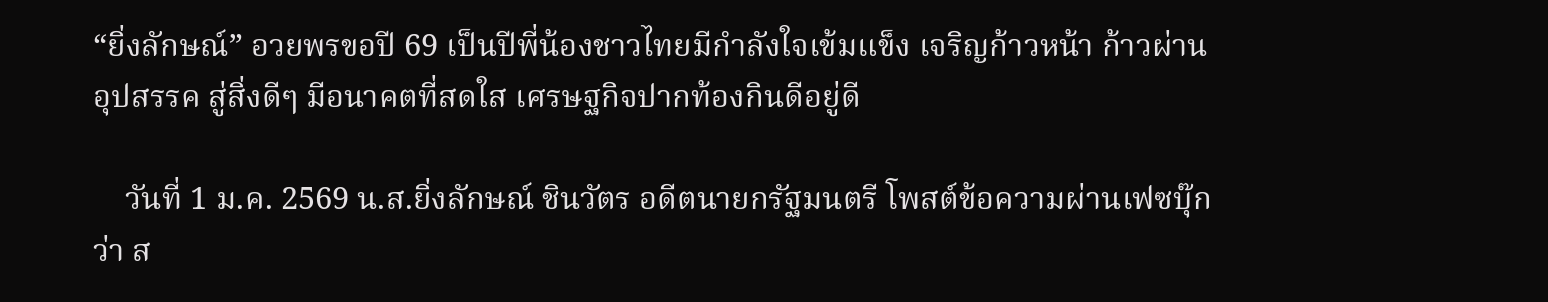“ยิ่งลักษณ์” อวยพรขอปี 69 เป็นปีพี่น้องชาวไทยมีกำลังใจเข้มแข็ง เจริญก้าวหน้า ก้าวผ่านอุปสรรค สู่สิ่งดีๆ มีอนาคตที่สดใส เศรษฐกิจปากท้องกินดีอยู่ดี

    วันที่ 1 ม.ค. 2569 น.ส.ยิ่งลักษณ์ ชินวัตร อดีตนายกรัฐมนตรี โพสต์ข้อความผ่านเฟซบุ๊กว่า ส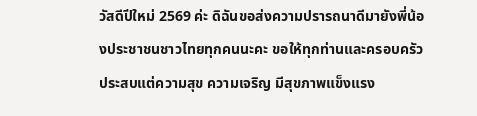วัสดีปีใหม่ 2569 ค่ะ ดิฉันขอส่งความปรารถนาดีมายังพี่น้องประชาชนชาวไทยทุกคนนะคะ ขอให้ทุกท่านและครอบครัว ประสบแต่ความสุข ความเจริญ มีสุขภาพแข็งแรง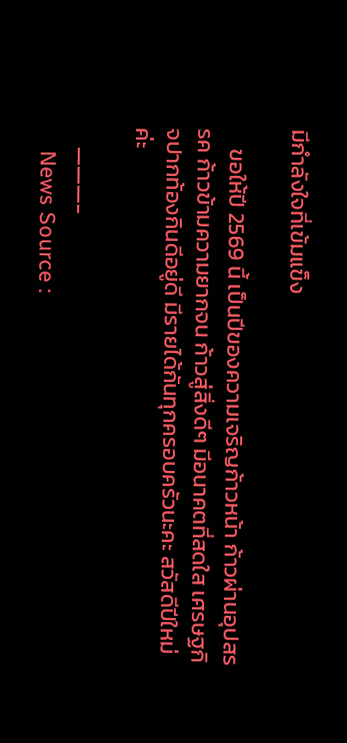มีกำลังใจที่เข้มแข็ง

    ขอให้ปี 2569 นี้ เป็นปีของความเจริญก้าวหน้า ก้าวผ่านอุปสรรค ก้าวข้ามความยากจน ก้าวสู่สิ่งดีๆ มีอนาคตที่สดใส เศรษฐกิจปากท้องกินดีอยู่ดี มีรายได้กันทุกครอบครัวนะคะ สวัสดีปีใหม่ค่ะ

    ———-
    News Source :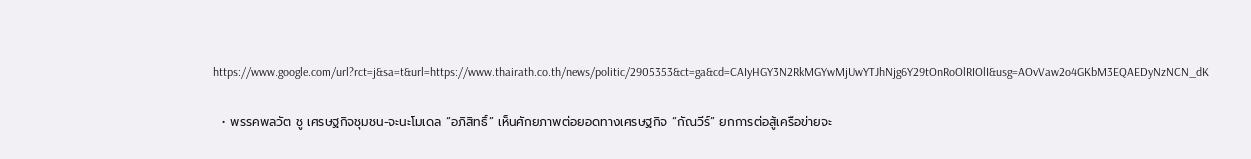https://www.google.com/url?rct=j&sa=t&url=https://www.thairath.co.th/news/politic/2905353&ct=ga&cd=CAIyHGY3N2RkMGYwMjUwYTJhNjg6Y29tOnRoOlRIOlI&usg=AOvVaw2o4GKbM3EQAEDyNzNCN_dK

  • พรรคพลวัต ชู เศรษฐกิจชุมชน-จะนะโมเดล “อภิสิทธิ์” เห็นศักยภาพต่อยอดทางเศรษฐกิจ “กัณวีร์” ยกการต่อสู้เครือข่ายจะ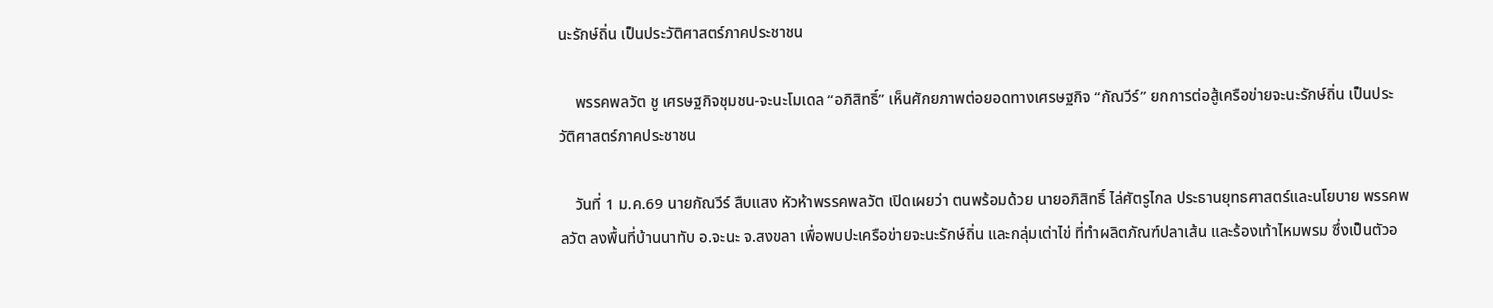นะรักษ์ถิ่น เป็นประวัติศาสตร์ภาคประชาชน

    พรรคพลวัต ชู เศรษฐกิจชุมชน-จะนะโมเดล “อภิสิทธิ์” เห็นศักยภาพต่อยอดทางเศรษฐกิจ “กัณวีร์” ยกการต่อสู้เครือข่ายจะนะรักษ์ถิ่น เป็นประวัติศาสตร์ภาคประชาชน

    วันที่ 1 ม.ค.69 นายกัณวีร์ สืบแสง หัวห้าพรรคพลวัต เปิดเผยว่า ตนพร้อมด้วย นายอภิสิทธิ์ ไล่ศัตรูไกล ประธานยุทธศาสตร์และนโยบาย พรรคพลวัต ลงพื้นที่บ้านนาทับ อ.จะนะ จ.สงขลา เพื่อพบปะเครือข่ายจะนะรักษ์ถิ่น และกลุ่มเต่าไข่ ที่ทำผลิตภัณฑ์ปลาเส้น และร้องเท้าไหมพรม ซึ่งเป็นตัวอ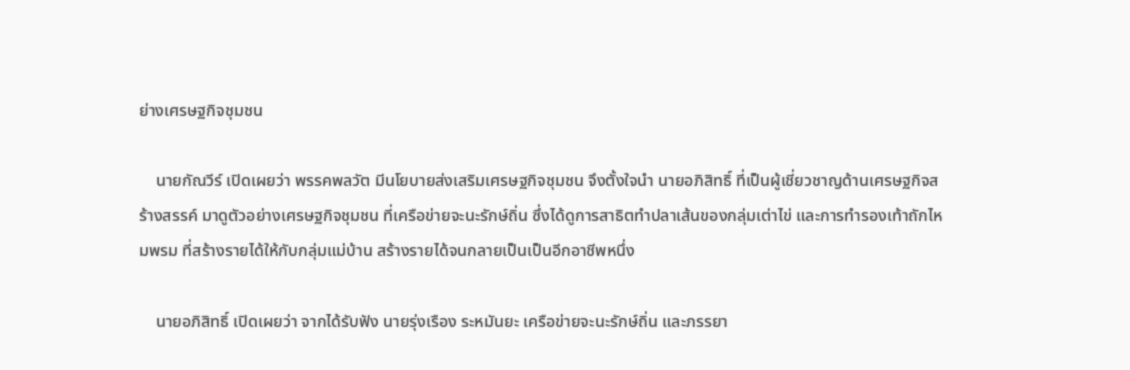ย่างเศรษฐกิจชุมชน

    นายกัณวีร์ เปิดเผยว่า พรรคพลวัต มีนโยบายส่งเสริมเศรษฐกิจชุมชน จึงตั้งใจนำ นายอภิสิทธิ์ ที่เป็นผู้เชี่ยวชาญด้านเศรษฐกิจสร้างสรรค์ มาดูตัวอย่างเศรษฐกิจชุมชน ที่เครือข่ายจะนะรักษ์ถิ่น ซึ่งได้ดูการสาธิตทำปลาเส้นของกลุ่มเต่าไข่ และการทำรองเท้าถักไหมพรม ที่สร้างรายได้ให้กับกลุ่มแม่บ้าน สร้างรายได้จนกลายเป็นเป็นอีกอาชีพหนึ่ง

    นายอภิสิทธิ์ เปิดเผยว่า จากได้รับฟัง นายรุ่งเรือง ระหมันยะ เครือข่ายจะนะรักษ์ถิ่น และภรรยา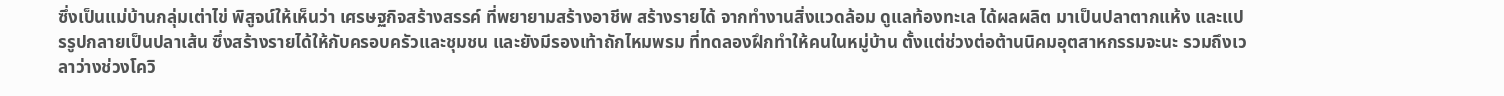ซึ่งเป็นแม่บ้านกลุ่มเต่าไข่ พิสูจน์ให้เห็นว่า เศรษฐกิจสร้างสรรค์ ที่พยายามสร้างอาชีพ สร้างรายได้ จากทำงานสิ่งแวดล้อม ดูแลท้องทะเล ได้ผลผลิต มาเป็นปลาตากแห้ง และแปรรูปกลายเป็นปลาเส้น ซึ่งสร้างรายได้ให้กับครอบครัวและชุมชน และยังมีรองเท้าถักไหมพรม ที่ทดลองฝึกทำให้คนในหมู่บ้าน ตั้งแต่ช่วงต่อต้านนิคมอุตสาหกรรมจะนะ รวมถึงเวลาว่างช่วงโควิ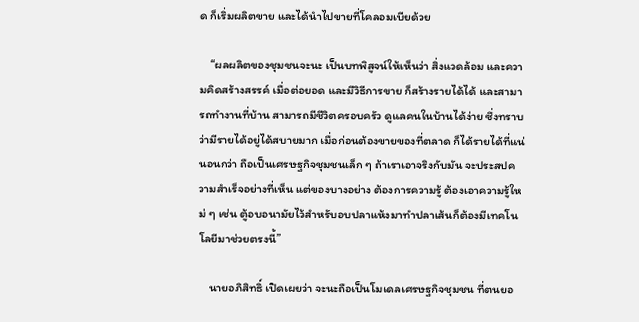ด ก็เริ่มผลิตขาย และได้นำไปขายที่โคลอมเบียด้วย

    “ผลผลิตของชุมชนจะนะ เป็นบทพิสูจน์ให้เห็นว่า สิ่งแวดล้อม และความคิดสร้างสรรค์ เมื่อต่อยอด และมีวิธีการขาย ก็สร้างรายได้ได้ และสามารถทำงานที่บ้าน สามารถมีชีวิตครอบครัว ดูแลคนในบ้านได้ง่าย ซึ่งทราบว่ามีรายได้อยู่ได้สบายมาก เมื่อก่อนต้องขายของที่ตลาด ก็ได้รายได้ที่แน่นอนกว่า ถือเป็นเศรษฐกิจชุมชนเล็ก ๆ ถ้าเราเอาจริงกับมัน จะประสปความสำเร็จอย่างที่เห็น แต่ของบางอย่าง ต้องการความรู้ ต้องเอาความรู้ใหม่ ๆ เช่น ตู้อบอนามัยไว้สำหรับอบปลาแห้งมาทำปลาเส้นก็ต้องมีเทคโนโลยีมาช่วยตรงนี้”

    นายอภิสิทธิ์ เปิดเผยว่า จะนะถือเป็นโมเดลเศรษฐกิจชุมชน ที่ตนยอ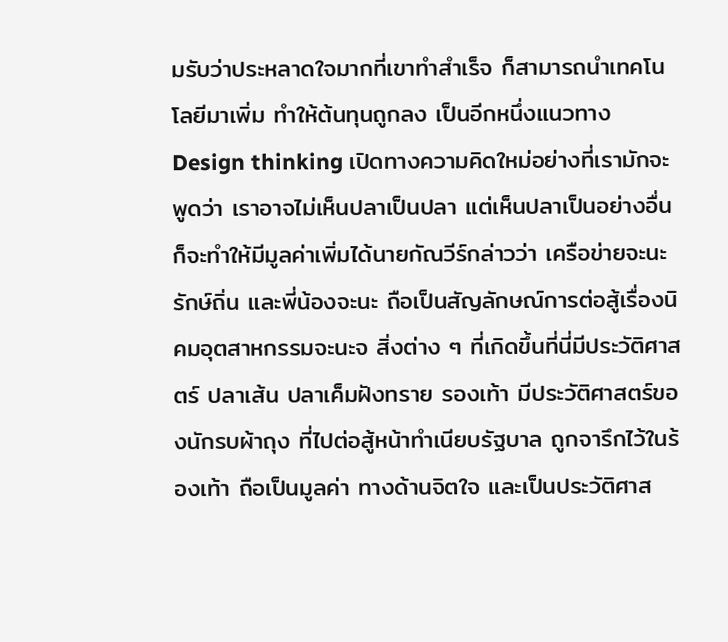มรับว่าประหลาดใจมากที่เขาทำสำเร็จ ก็สามารถนำเทคโนโลยีมาเพิ่ม ทำให้ต้นทุนถูกลง เป็นอีกหนึ่งแนวทาง Design thinking เปิดทางความคิดใหม่อย่างที่เรามักจะพูดว่า เราอาจไม่เห็นปลาเป็นปลา แต่เห็นปลาเป็นอย่างอื่น ก็จะทำให้มีมูลค่าเพิ่มได้นายกัณวีร์กล่าวว่า เครือข่ายจะนะรักษ์ถิ่น และพี่น้องจะนะ ถือเป็นสัญลักษณ์การต่อสู้เรื่องนิคมอุตสาหกรรมจะนะจ สิ่งต่าง ๆ ที่เกิดขึ้นที่นี่มีประวัติศาสตร์ ปลาเส้น ปลาเค็มฝังทราย รองเท้า มีประวัติศาสตร์ของนักรบผ้าถุง ที่ไปต่อสู้หน้าทำเนียบรัฐบาล ถูกจารึกไว้ในร้องเท้า ถือเป็นมูลค่า ทางด้านจิตใจ และเป็นประวัติศาส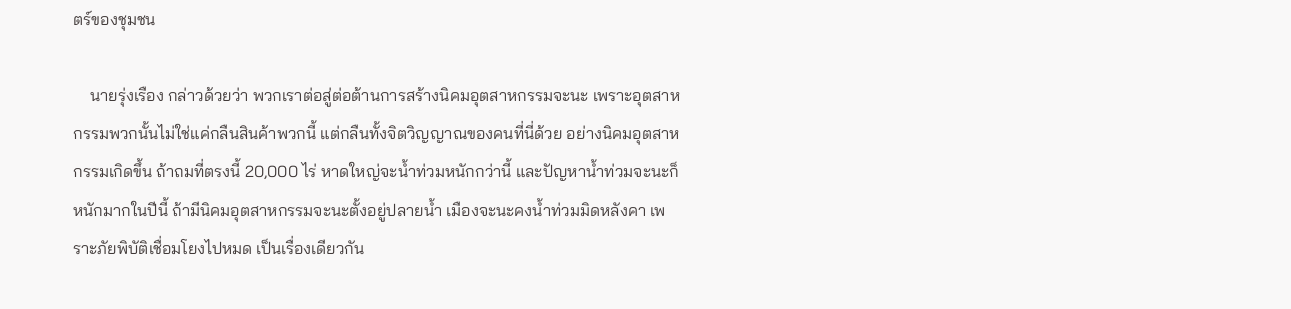ตร์ของชุมชน

    นายรุ่งเรือง กล่าวด้วยว่า พวกเราต่อสู่ต่อต้านการสร้างนิคมอุตสาหกรรมจะนะ เพราะอุตสาหกรรมพวกนั้นไม่ใช่แค่กลืนสินค้าพวกนี้ แต่กลืนทั้งจิตวิญญาณของคนที่นี่ด้วย อย่างนิคมอุตสาหกรรมเกิดขึ้น ถ้าถมที่ตรงนี้ 20,000 ไร่ หาดใหญ่จะน้ำท่วมหนักกว่านี้ และปัญหาน้ำท่วมจะนะก็หนักมากในปีนี้ ถ้ามีนิคมอุตสาหกรรมจะนะตั้งอยู่ปลายน้ำ เมืองจะนะคงน้ำท่วมมิดหลังคา เพราะภัยพิบัติเชื่อมโยงไปหมด เป็นเรื่องเดียวกัน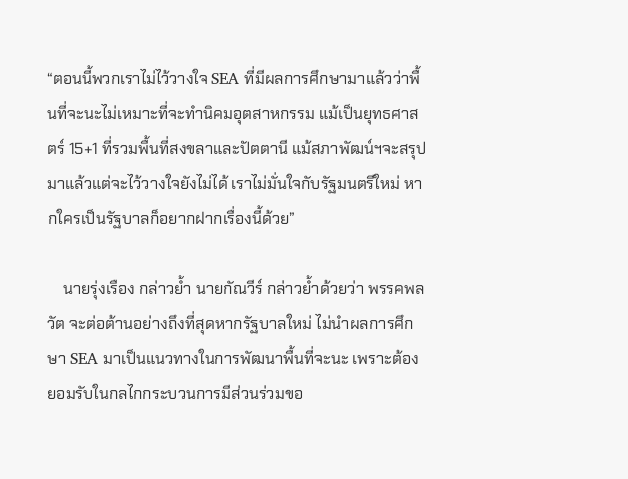“ตอนนี้พวกเราไม่ไว้วางใจ SEA ที่มีผลการศึกษามาแล้วว่าพื้นที่จะนะไม่เหมาะที่จะทำนิคมอุตสาหกรรม แม้เป็นยุทธศาสตร์ 15+1 ที่รวมพื้นที่สงขลาและปัตตานี แม้สภาพัฒน์ฯจะสรุปมาแล้วแต่จะไว้วางใจยังไม่ได้ เราไม่มั่นใจกับรัฐมนตรีใหม่ หากใครเป็นรัฐบาลก็อยากฝากเรื่องนี้ด้วย”

    นายรุ่งเรือง กล่าวย้ำ นายกัณวีร์ กล่าวย้ำด้วยว่า พรรคพลวัต จะต่อต้านอย่างถึงที่สุดหากรัฐบาลใหม่ ไม่นำผลการศึกษา SEA มาเป็นแนวทางในการพัฒนาพื้นที่จะนะ เพราะต้องยอมรับในกลไกกระบวนการมีส่วนร่วมขอ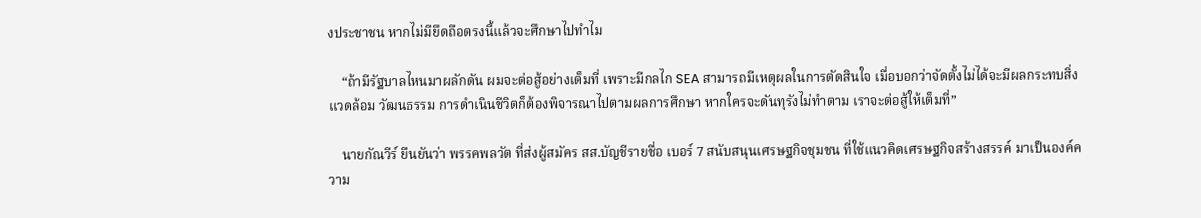งประชาชน หากไม่มียึดถือตรงนี้แล้วจะศึกษาไปทำไม

    “ถ้ามีรัฐบาลไหนมาผลักดัน ผมจะต่อสู้อย่างเต็มที่ เพราะมีกลไก SEA สามารถมีเหตุผลในการตัดสินใจ เมื่อบอกว่าจัดตั้งไม่ได้จะมีผลกระทบสิ่งแวดล้อม วัฒนธรรม การดำเนินชีวิตก็ต้องพิจารณาไปตามผลการศึกษา หากใครจะดันทุรังไม่ทำตาม เราจะต่อสู้ให้เต็มที่”

    นายกัณวีร์ ยืนยันว่า พรรคพลวัต ที่ส่งผู้สมัคร สส.บัญชีรายชื่อ เบอร์ 7 สนับสนุนเศรษฐกิจชุมชน ที่ใช้แนวคิดเศรษฐกิจสร้างสรรค์ มาเป็นองค์ความ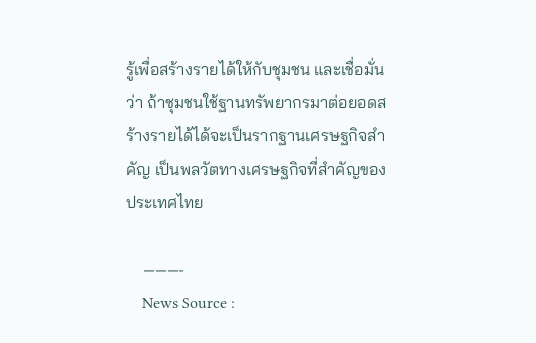รู้เพื่อสร้างรายได้ให้กับชุมชน และเชื่อมั่นว่า ถ้าชุมชนใช้ฐานทรัพยากรมาต่อยอดสร้างรายได้ได้จะเป็นรากฐานเศรษฐกิจสำคัญ เป็นพลวัตทางเศรษฐกิจที่สำคัญของประเทศไทย

    ———-
    News Source :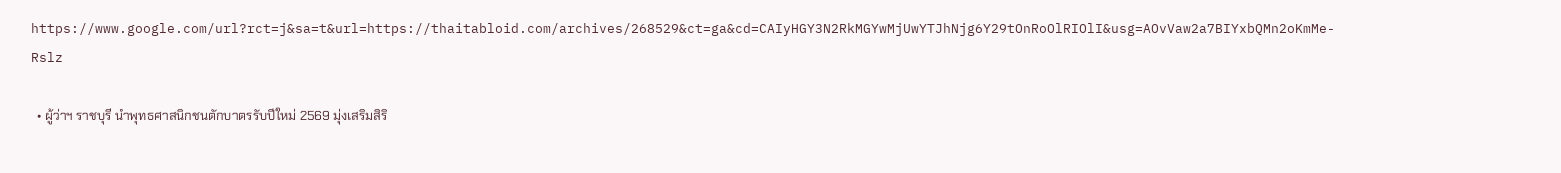https://www.google.com/url?rct=j&sa=t&url=https://thaitabloid.com/archives/268529&ct=ga&cd=CAIyHGY3N2RkMGYwMjUwYTJhNjg6Y29tOnRoOlRIOlI&usg=AOvVaw2a7BIYxbQMn2oKmMe-Rslz

  • ผู้ว่าฯ ราชบุรี นำพุทธศาสนิกชนตักบาตรรับปีใหม่ 2569 มุ่งเสริมสิริ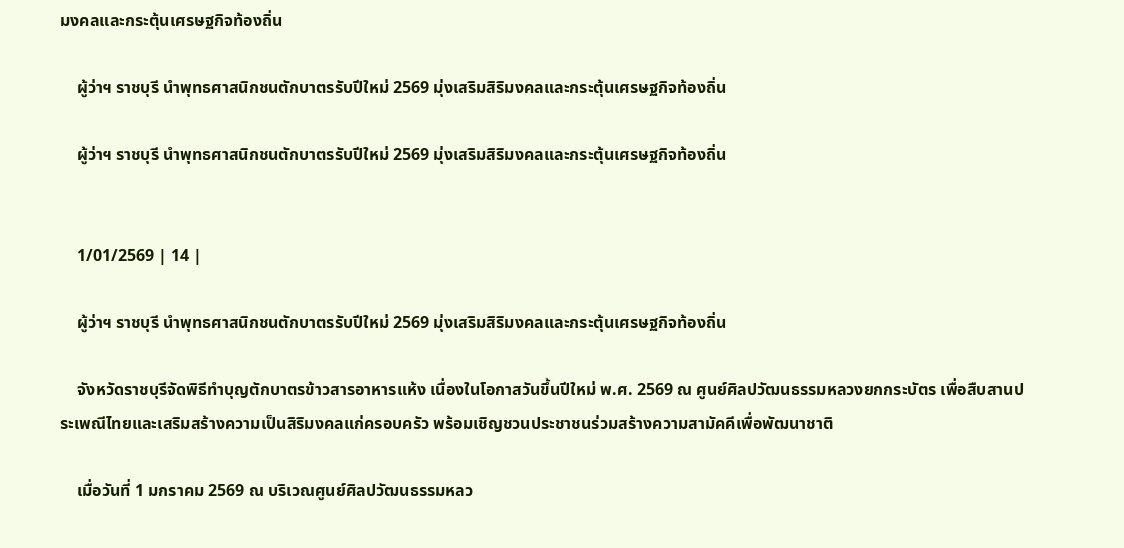มงคลและกระตุ้นเศรษฐกิจท้องถิ่น

    ผู้ว่าฯ ราชบุรี นำพุทธศาสนิกชนตักบาตรรับปีใหม่ 2569 มุ่งเสริมสิริมงคลและกระตุ้นเศรษฐกิจท้องถิ่น

    ผู้ว่าฯ ราชบุรี นำพุทธศาสนิกชนตักบาตรรับปีใหม่ 2569 มุ่งเสริมสิริมงคลและกระตุ้นเศรษฐกิจท้องถิ่น


    1/01/2569 | 14 |

    ผู้ว่าฯ ราชบุรี นำพุทธศาสนิกชนตักบาตรรับปีใหม่ 2569 มุ่งเสริมสิริมงคลและกระตุ้นเศรษฐกิจท้องถิ่น

    จังหวัดราชบุรีจัดพิธีทำบุญตักบาตรข้าวสารอาหารแห้ง เนื่องในโอกาสวันขึ้นปีใหม่ พ.ศ. 2569 ณ ศูนย์ศิลปวัฒนธรรมหลวงยกกระบัตร เพื่อสืบสานประเพณีไทยและเสริมสร้างความเป็นสิริมงคลแก่ครอบครัว พร้อมเชิญชวนประชาชนร่วมสร้างความสามัคคีเพื่อพัฒนาชาติ

    เมื่อวันที่ 1 มกราคม 2569 ณ บริเวณศูนย์ศิลปวัฒนธรรมหลว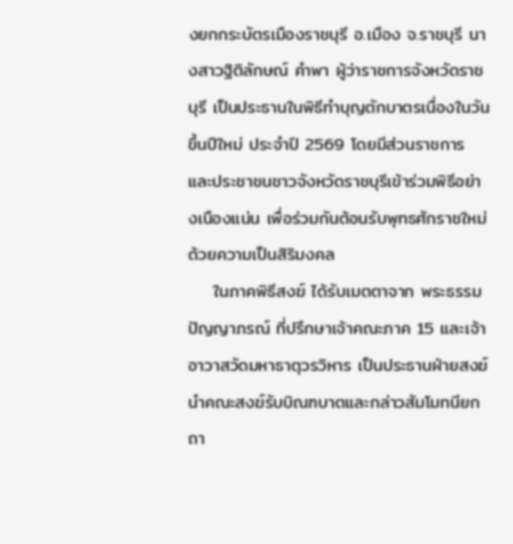งยกกระบัตรเมืองราชบุรี อ.เมือง จ.ราชบุรี นางสาวฐิติลักษณ์ คำพา ผู้ว่าราชการจังหวัดราชบุรี เป็นประธานในพิธีทำบุญตักบาตรเนื่องในวันขึ้นปีใหม่ ประจำปี 2569 โดยมีส่วนราชการ และประชาชนชาวจังหวัดราชบุรีเข้าร่วมพิธีอย่างเนืองแน่น เพื่อร่วมกันต้อนรับพุทธศักราชใหม่ด้วยความเป็นสิริมงคล
    ในภาคพิธีสงฆ์ ได้รับเมตตาจาก พระธรรมปัญญาภรณ์ ที่ปรึกษาเจ้าคณะภาค 15 และเจ้าอาวาสวัดมหาธาตุวรวิหาร เป็นประธานฝ่ายสงฆ์ นำคณะสงฆ์รับบิณฑบาตและกล่าวสัมโมทนียกถา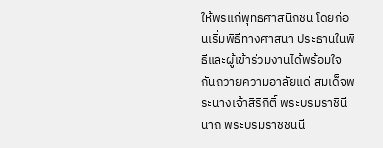ให้พรแก่พุทธศาสนิกชน โดยก่อนเริ่มพิธีทางศาสนา ประธานในพิธีและผู้เข้าร่วมงานได้พร้อมใจกันถวายความอาลัยแด่ สมเด็จพระนางเจ้าสิริกิติ์ พระบรมราชินีนาถ พระบรมราชชนนี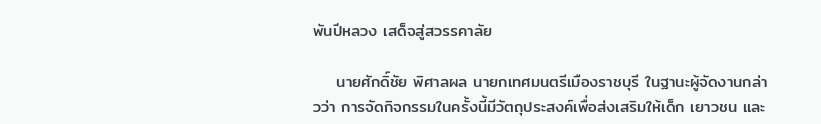พันปีหลวง เสด็จสู่สวรรคาลัย

    นายศักดิ์ชัย พิศาลผล นายกเทศมนตรีเมืองราชบุรี ในฐานะผู้จัดงานกล่าวว่า การจัดกิจกรรมในครั้งนี้มีวัตถุประสงค์เพื่อส่งเสริมให้เด็ก เยาวชน และ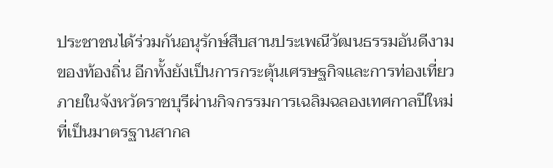ประชาชนได้ร่วมกันอนุรักษ์สืบสานประเพณีวัฒนธรรมอันดีงามของท้องถิ่น อีกทั้งยังเป็นการกระตุ้นเศรษฐกิจและการท่องเที่ยวภายในจังหวัดราชบุรีผ่านกิจกรรมการเฉลิมฉลองเทศกาลปีใหม่ที่เป็นมาตรฐานสากล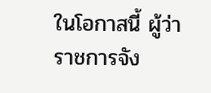ในโอกาสนี้ ผู้ว่าราชการจัง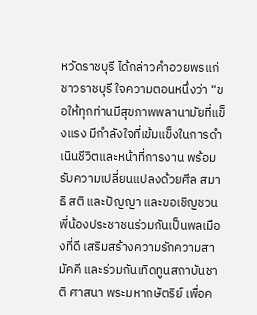หวัดราชบุรี ได้กล่าวคำอวยพรแก่ชาวราชบุรี ใจความตอนหนึ่งว่า “ขอให้ทุกท่านมีสุขภาพพลานามัยที่แข็งแรง มีกำลังใจที่เข้มแข็งในการดำเนินชีวิตและหน้าที่การงาน พร้อมรับความเปลี่ยนแปลงด้วยศีล สมาธิ สติ และปัญญา และขอเชิญชวนพี่น้องประชาชนร่วมกันเป็นพลเมืองที่ดี เสริมสร้างความรักความสามัคคี และร่วมกันเทิดทูนสถาบันชาติ ศาสนา พระมหากษัตริย์ เพื่อค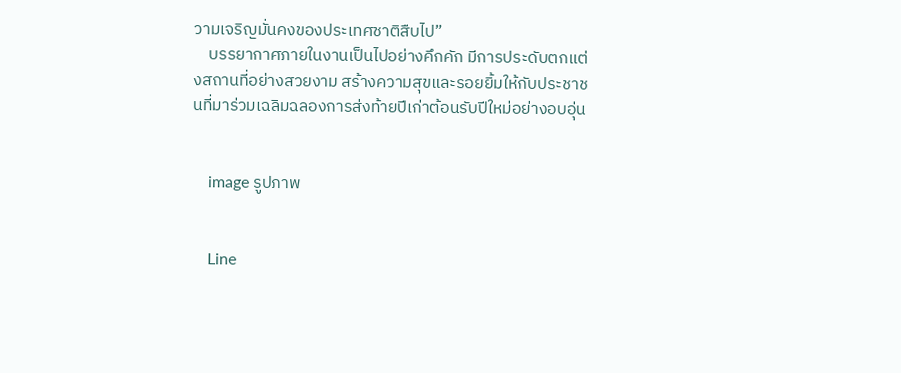วามเจริญมั่นคงของประเทศชาติสืบไป”
    บรรยากาศภายในงานเป็นไปอย่างคึกคัก มีการประดับตกแต่งสถานที่อย่างสวยงาม สร้างความสุขและรอยยิ้มให้กับประชาชนที่มาร่วมเฉลิมฉลองการส่งท้ายปีเก่าต้อนรับปีใหม่อย่างอบอุ่น


    image รูปภาพ


    Line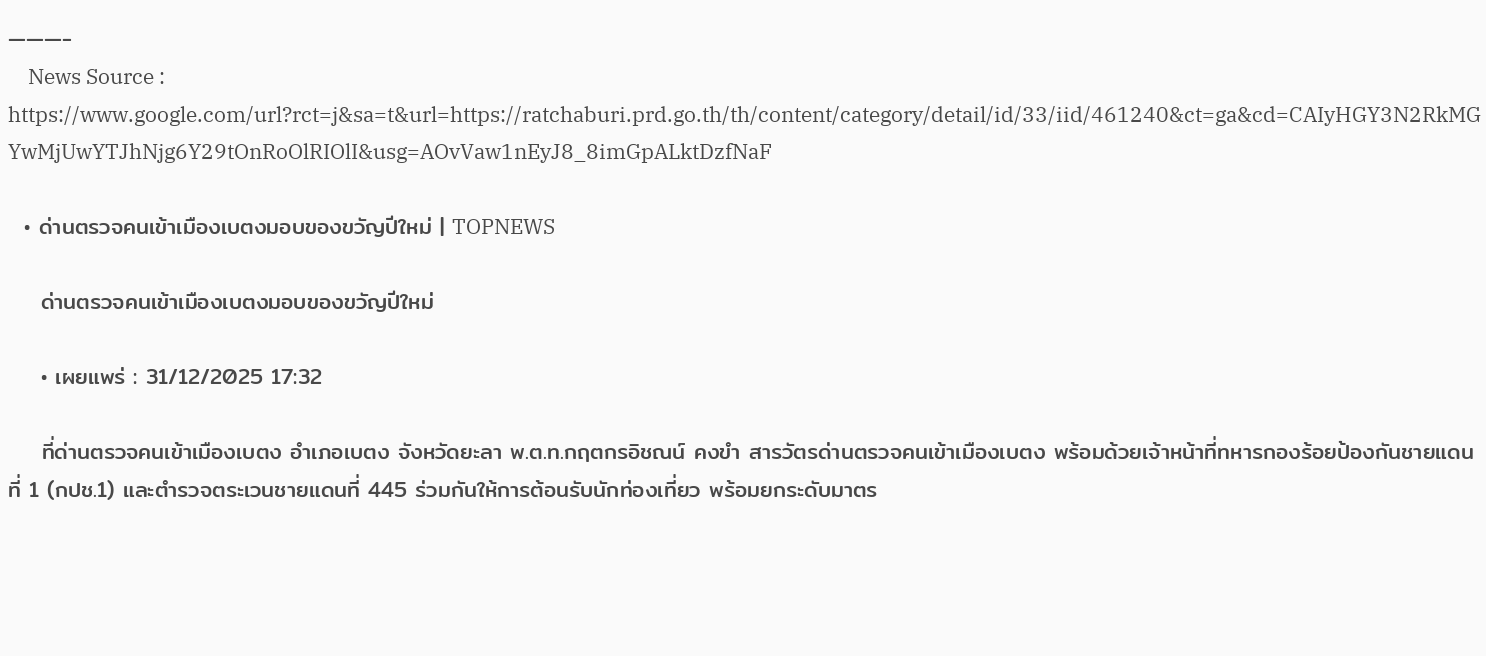———-
    News Source : https://www.google.com/url?rct=j&sa=t&url=https://ratchaburi.prd.go.th/th/content/category/detail/id/33/iid/461240&ct=ga&cd=CAIyHGY3N2RkMGYwMjUwYTJhNjg6Y29tOnRoOlRIOlI&usg=AOvVaw1nEyJ8_8imGpALktDzfNaF

  • ด่านตรวจคนเข้าเมืองเบตงมอบของขวัญปีใหม่ | TOPNEWS

    ด่านตรวจคนเข้าเมืองเบตงมอบของขวัญปีใหม่

    • เผยแพร่ : 31/12/2025 17:32

    ที่ด่านตรวจคนเข้าเมืองเบตง อำเภอเบตง จังหวัดยะลา พ.ต.ท.กฤตกรอิชณน์ คงขำ สารวัตรด่านตรวจคนเข้าเมืองเบตง พร้อมด้วยเจ้าหน้าที่ทหารกองร้อยป้องกันชายแดนที่ 1 (กปช.1) และตำรวจตระเวนชายแดนที่ 445 ร่วมกันให้การต้อนรับนักท่องเที่ยว พร้อมยกระดับมาตร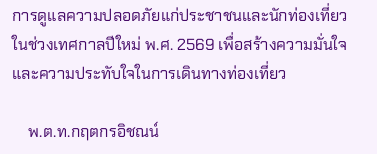การดูแลความปลอดภัยแก่ประชาชนและนักท่องเที่ยวในช่วงเทศกาลปีใหม่ พ.ศ. 2569 เพื่อสร้างความมั่นใจและความประทับใจในการเดินทางท่องเที่ยว

    พ.ต.ท.กฤตกรอิชณน์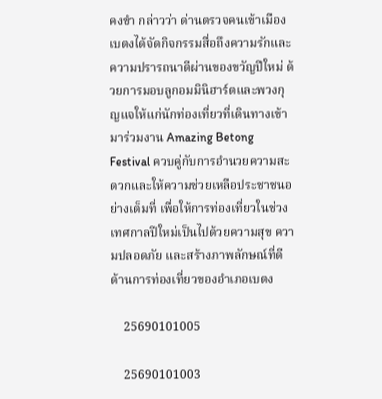คงขำ กล่าวว่า ด่านตรวจคนเข้าเมืองเบตงได้จัดกิจกรรมสื่อถึงความรักและความปรารถนาดีผ่านของขวัญปีใหม่ ด้วยการมอบลูกอมมินิฮาร์ตและพวงกุญแจให้แก่นักท่องเที่ยวที่เดินทางเข้ามาร่วมงาน Amazing Betong Festival ควบคู่กับการอำนวยความสะดวกและให้ความช่วยเหลือประชาชนอย่างเต็มที่ เพื่อให้การท่องเที่ยวในช่วงเทศกาลปีใหม่เป็นไปด้วยความสุข ความปลอดภัย และสร้างภาพลักษณ์ที่ดีด้านการท่องเที่ยวของอำเภอเบตง

    25690101005

    25690101003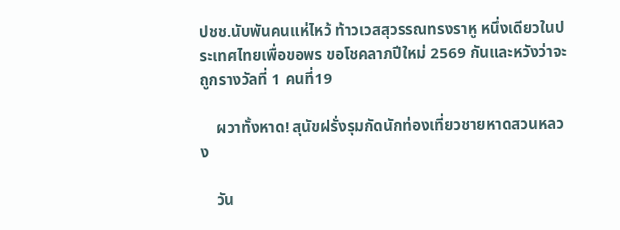ปชช.นับพันคนแห่ไหว้ ท้าวเวสสุวรรณทรงราหู หนึ่งเดียวในประเทศไทยเพื่อขอพร ขอโชคลาภปีใหม่ 2569 กันและหวังว่าจะถูกรางวัลที่ 1 คนที่19

    ผวาทั้งหาด! สุนัขฝรั่งรุมกัดนักท่องเที่ยวชายหาดสวนหลวง

    วัน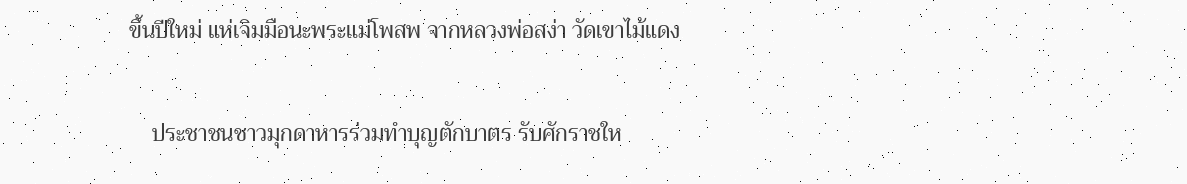ขึ้นปีใหม่ แห่เจิมมือนะพระแม่โพสพ จากหลวงพ่อสง่า วัดเขาไม้แดง

    ประชาชนชาวมุกดาหารร่วมทำบุญตักบาตร รับศักราชให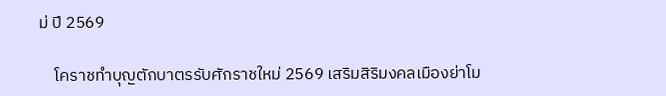ม่ ปี 2569

    โคราชทำบุญตักบาตรรับศักราชใหม่ 2569 เสริมสิริมงคลเมืองย่าโม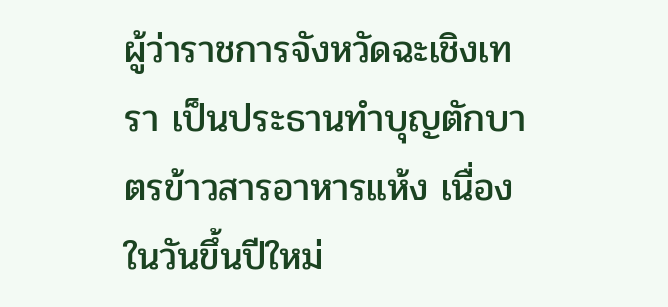ผู้ว่าราชการจังหวัดฉะเชิงเทรา เป็นประธานทำบุญตักบาตรข้าวสารอาหารแห้ง เนื่องในวันขึ้นปีใหม่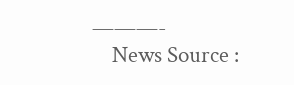———-
    News Source :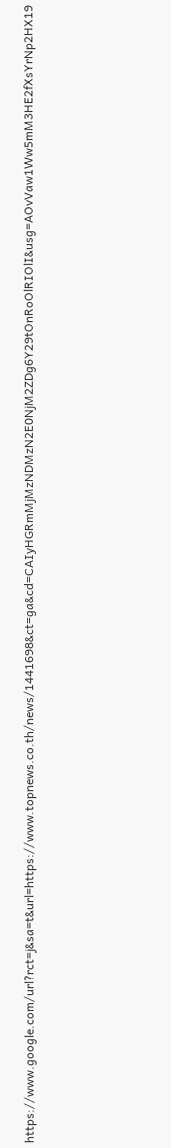https://www.google.com/url?rct=j&sa=t&url=https://www.topnews.co.th/news/1441698&ct=ga&cd=CAIyHGRmMjMzNDMzN2E0NjM2ZDg6Y29tOnRoOlRIOlI&usg=AOvVaw1Ww5mM3HE2fXsYrNp2HX19